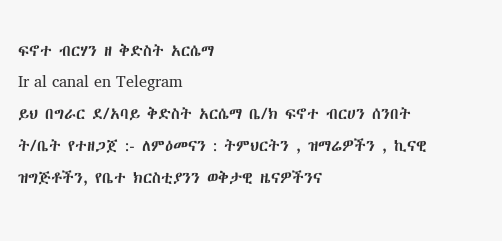ፍኖተ ብርሃን ዘ ቅድስት አርሴማ
Ir al canal en Telegram
ይህ በግራር ደ/አባይ ቅድስት አርሴማ ቤ/ክ ፍኖተ ብርሀን ሰንበት ት/ቤት የተዘጋጀ :- ለምዕመናን : ትምህርትን , ዝማሬዎችን , ኪናዊ ዝግጅቶችን, የቤተ ክርስቲያንን ወቅታዊ ዜናዎችንና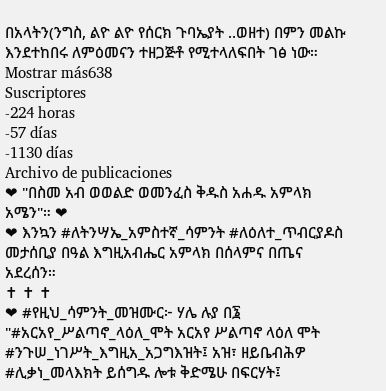በአላትን(ንግስ, ልዮ ልዮ የሰርክ ጉባኤያት ..ወዘተ) በምን መልኩ እንደተከበሩ ለምዕመናን ተዘጋጅቶ የሚተላለፍበት ገፅ ነው።
Mostrar más638
Suscriptores
-224 horas
-57 días
-1130 días
Archivo de publicaciones
❤ "በስመ አብ ወወልድ ወመንፈስ ቅዱስ አሐዱ አምላክ አሜን"። ❤
❤ እንኳን #ለትንሣኤ_አምስተኛ_ሳምንት #ለዕለተ_ጥብርያዶስ መታሰቢያ በዓል እግዚአብሔር አምላክ በሰላምና በጤና አደረሰን።
✝ ✝ ✝
❤ #የዚህ_ሳምንት_መዝሙር፦ ሃሌ ሉያ በ፮ "#አርአየ_ሥልጣኖ_ላዕለ_ሞት አርአየ ሥልጣኖ ላዕለ ሞት #ንጉሠ_ነገሥት_እግዚአ_አጋግእዝት፤ አዝ፣ ዘይቤብሕዎ #ሊቃነ_መላእክት ይሰግዱ ሎቱ ቅድሜሁ በፍርሃት፤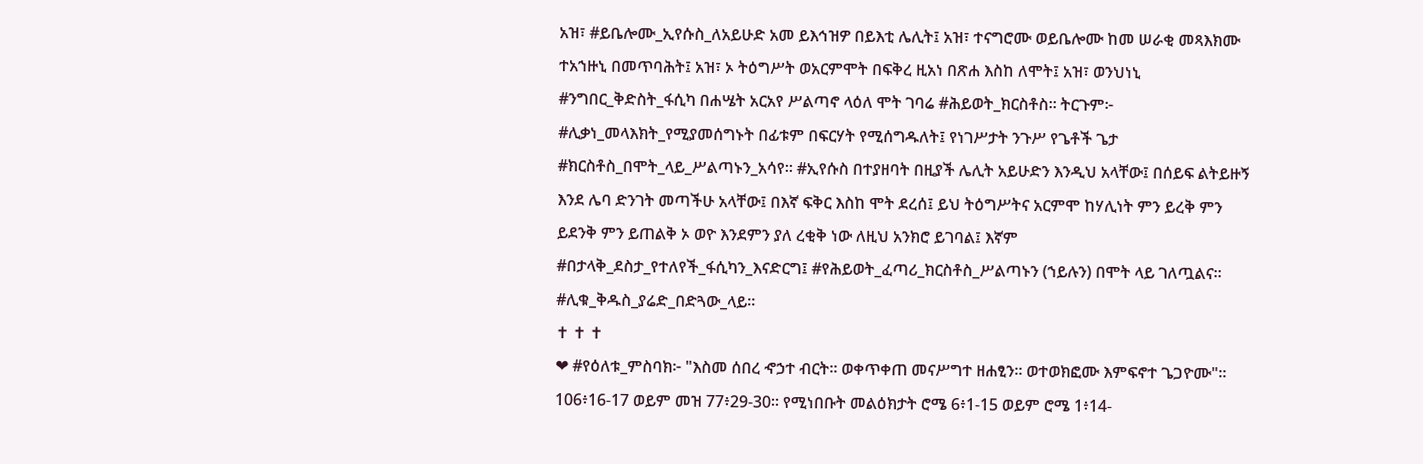አዝ፣ #ይቤሎሙ_ኢየሱስ_ለአይሁድ አመ ይእኅዝዎ በይእቲ ሌሊት፤ አዝ፣ ተናግሮሙ ወይቤሎሙ ከመ ሠራቂ መጻእክሙ ተአኀዙኒ በመጥባሕት፤ አዝ፣ ኦ ትዕግሥት ወአርምሞት በፍቅረ ዚአነ በጽሐ እስከ ለሞት፤ አዝ፣ ወንህነኒ #ንግበር_ቅድስት_ፋሲካ በሐሤት አርአየ ሥልጣኖ ላዕለ ሞት ገባሬ #ሕይወት_ክርስቶስ። ትርጉም፦ #ሊቃነ_መላእክት_የሚያመሰግኑት በፊቱም በፍርሃት የሚሰግዱለት፤ የነገሥታት ንጉሥ የጌቶች ጌታ #ክርስቶስ_በሞት_ላይ_ሥልጣኑን_አሳየ። #ኢየሱስ በተያዘባት በዚያች ሌሊት አይሁድን እንዲህ አላቸው፤ በሰይፍ ልትይዙኝ እንደ ሌባ ድንገት መጣችሁ አላቸው፤ በእኛ ፍቅር እስከ ሞት ደረሰ፤ ይህ ትዕግሥትና አርምሞ ከሃሊነት ምን ይረቅ ምን ይደንቅ ምን ይጠልቅ ኦ ወዮ እንደምን ያለ ረቂቅ ነው ለዚህ አንክሮ ይገባል፤ እኛም #በታላቅ_ደስታ_የተለየች_ፋሲካን_እናድርግ፤ #የሕይወት_ፈጣሪ_ክርስቶስ_ሥልጣኑን (ኀይሉን) በሞት ላይ ገለጧልና። #ሊቁ_ቅዱስ_ያሬድ_በድጓው_ላይ።
✝ ✝ ✝
❤ #የዕለቱ_ምስባክ፦ "እስመ ሰበረ ኆኃተ ብርት። ወቀጥቀጠ መናሥግተ ዘሐፂን። ወተወክፎሙ እምፍኖተ ጌጋዮሙ"። 106፥16-17 ወይም መዝ 77፥29-30። የሚነበቡት መልዕክታት ሮሜ 6፥1-15 ወይም ሮሜ 1፥14-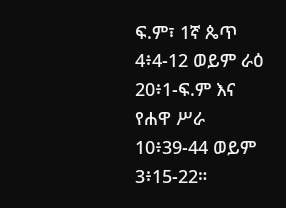ፍ.ም፣ 1ኛ ጴጥ 4፥4-12 ወይም ራዕ 20፥1-ፍ.ም እና የሐዋ ሥራ 10፥39-44 ወይም 3፥15-22።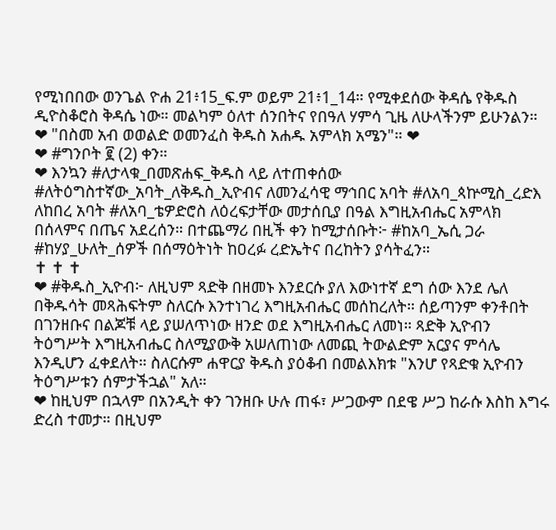የሚነበበው ወንጌል ዮሐ 21፥15_ፍ.ም ወይም 21፥1_14። የሚቀደሰው ቅዳሴ የቅዱስ ዲዮስቆሮስ ቅዳሴ ነው። መልካም ዕለተ ሰንበትና የበዓለ ሃምሳ ጊዜ ለሁላችንም ይሁንልን።
❤ "በስመ አብ ወወልድ ወመንፈስ ቅዱስ አሐዱ አምላክ አሜን"። ❤
❤ #ግንቦት ፪ (2) ቀን።
❤ እንኳን #ለታላቁ_በመጽሐፍ_ቅዱስ ላይ ለተጠቀሰው #ለትዕግስተኛው_አባት_ለቅዱስ_ኢዮብና ለመንፈሳዊ ማኅበር አባት #ለአባ_ጳኵሚስ_ረድእ ለከበረ አባት #ለአባ_ቴዎድሮስ ለዕረፍታቸው መታሰቢያ በዓል እግዚአብሔር አምላክ በሰላምና በጤና አደረሰን። በተጨማሪ በዚች ቀን ከሚታሰቡት፦ #ከአባ_ኤሲ ጋራ #ከሃያ_ሁለት_ሰዎች በሰማዕትነት ከዐረፉ ረድኤትና በረከትን ያሳትፈን።
✝ ✝ ✝
❤ #ቅዱስ_ኢዮብ፦ ለዚህም ጻድቅ በዘመኑ እንደርሱ ያለ እውነተኛ ደግ ሰው እንደ ሌለ በቅዱሳት መጻሕፍትም ስለርሱ እንተነገረ እግዚአብሔር መሰከረለት። ሰይጣንም ቀንቶበት በገንዘቡና በልጆቹ ላይ ያሠለጥነው ዘንድ ወደ እግዚአብሔር ለመነ። ጻድቅ ኢዮብን ትዕግሥት እግዚአብሔር ስለሚያውቅ አሠለጠነው ለመጪ ትውልድም አርያና ምሳሌ እንዲሆን ፈቀደለት። ስለርሱም ሐዋርያ ቅዱስ ያዕቆብ በመልእክቱ "እንሆ የጻድቁ ኢዮብን ትዕግሥቱን ሰምታችኋል" አለ።
❤ ከዚህም በኋላም በአንዲት ቀን ገንዘቡ ሁሉ ጠፋ፣ ሥጋውም በደዌ ሥጋ ከራሱ እስከ እግሩ ድረስ ተመታ። በዚህም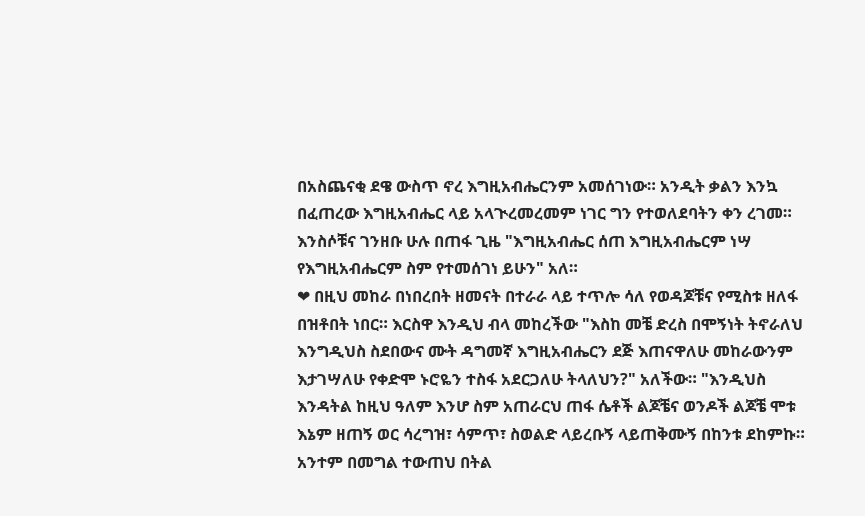በአስጨናቂ ደዌ ውስጥ ኖረ እግዚአብሔርንም አመሰገነው። አንዲት ቃልን እንኳ በፈጠረው እግዚአብሔር ላይ አላጒረመረመም ነገር ግን የተወለደባትን ቀን ረገመ። እንስሶቹና ገንዘቡ ሁሉ በጠፋ ጊዜ "እግዚአብሔር ሰጠ እግዚአብሔርም ነሣ የእግዚአብሔርም ስም የተመሰገነ ይሁን" አለ።
❤ በዚህ መከራ በነበረበት ዘመናት በተራራ ላይ ተጥሎ ሳለ የወዳጆቹና የሚስቱ ዘለፋ በዝቶበት ነበር። እርስዋ እንዲህ ብላ መከረችው "እስከ መቼ ድረስ በሞኝነት ትኖራለህ እንግዲህስ ስደበውና ሙት ዳግመኛ እግዚአብሔርን ደጅ እጠናዋለሁ መከራውንም እታገሣለሁ የቀድሞ ኑሮዬን ተስፋ አደርጋለሁ ትላለህን?" አለችው። "እንዲህስ እንዳትል ከዚህ ዓለም እንሆ ስም አጠራርህ ጠፋ ሴቶች ልጆቼና ወንዶች ልጆቼ ሞቱ እኔም ዘጠኝ ወር ሳረግዝ፣ ሳምጥ፣ ስወልድ ላይረቡኝ ላይጠቅሙኝ በከንቱ ደከምኩ። አንተም በመግል ተውጠህ በትል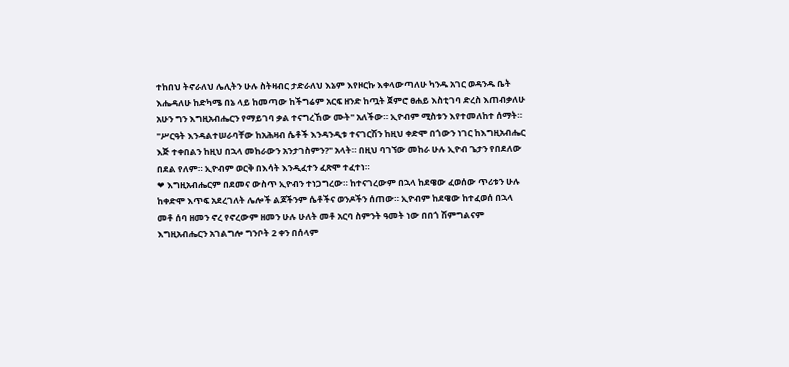ተከበህ ትኖራለህ ሌሊትን ሁሉ ስትዛብር ታድራለህ እኔም እየዞርኩ እቀላውጣለሁ ካንዱ አገር ወዳንዱ ቤት እሔዳለሁ ከድካሜ በኔ ላይ ከመጣው ከችግሬም አርፍ ዘንድ ከጧት ጀምሮ ፀሐይ እስቲገባ ድረስ እጠብቃለሁ አሁን ግን እግዚአብሔርን የማይገባ ቃል ተናግረኸው ሙት" አለችው። ኢዮብም ሚስቱን እየተመለከተ ሰማት። "ሥርዓት እንዳልተሠራባቸው ከአሕዛብ ሴቶች እንዳንዲቱ ተናገርሽን ከዚህ ቀድሞ በጎውን ነገር ከእግዚአብሔር እጅ ተቀበልን ከዚህ በኋላ መከራውን አንታገስምን?" አላት። በዚህ ባገኘው መከራ ሁሉ ኢዮብ ጌታን የበደለው በደል የለም። ኢዮብም ወርቅ በእሳት እንዲፈተን ፈጽሞ ተፈተነ።
❤ እግዚአብሔርም በደመና ውስጥ ኢዮብን ተነጋግረው። ከተናገረውም በኋላ ከደዌው ፈወሰው ጥሪቱን ሁሉ ከቀድሞ እጥፍ አደረገለት ሌሎች ልጆችንም ሴቶችና ወንዶችን ሰጠው። ኢዮብም ከደዌው ከተፈወሰ በኋላ መቶ ሰባ ዘመን ኖረ የኖረውም ዘመን ሁሉ ሁለት መቶ አርባ ስምንት ዓመት ነው በበጎ ሽምግልናም እግዚአብሔርን አገልግሎ ግንቦት 2 ቀን በሰላም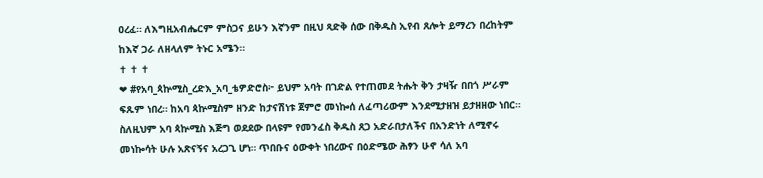ዐረፈ። ለእግዚአብሔርም ምስጋና ይሁን እኛንም በዚህ ጻድቅ ሰው በቅዱስ ኢየብ ጸሎት ይማረን በረከትም ከእኛ ጋራ ለዘላለም ትኑር አሜን።
✝ ✝ ✝
❤ #የአባ_ጳኵሚስ_ረድእ_አባ_ቴዎድሮስ፦ ይህም አባት በገድል የተጠመደ ትሑት ቅን ታዛዥ በበጎ ሥራም ፍጹም ነበረ። ከአባ ጳኵሚስም ዘንድ ከታናሽነቱ ጀምሮ መነኰሰ ለፈጣሪውም እንደሚታዘዝ ይታዘዘው ነበር። ስለዚህም አባ ጳኵሚስ እጅግ ወደደው በላዩም የመንፈስ ቅዱስ ጸጋ አድራበታለችና በአንድነት ለሚኖሩ መነኰሳት ሁሉ አጽናኝና አረጋጊ ሆነ። ጥበቡና ዕውቀት ነበረውና በዕድሜው ሕፃን ሁኖ ሳለ አባ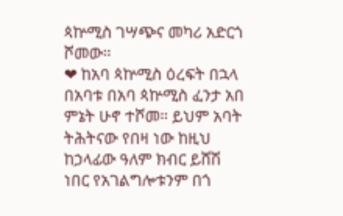ጳኵሚስ ገሣጭና መካሪ አድርጎ ሾመው።
❤ ከአባ ጳኵሚስ ዕረፍት በኋላ በአባቱ በአባ ጳኵሚስ ፈንታ አበ ምኔት ሁኖ ተሾመ። ይህም አባት ትሕትናው የበዛ ነው ከዚህ ከኃላፊው ዓለም ክብር ይሸሽ ነበር የአገልግሎቱንም በጎ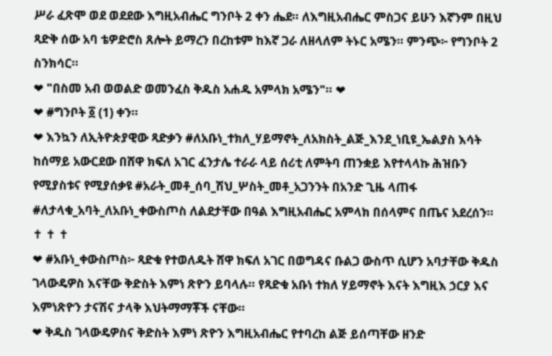ሥራ ፈጽሞ ወደ ወደደው እግዚአብሔር ግንቦት 2 ቀን ሔደ። ለእግዚአብሔር ምስጋና ይሁን እኛንም በዚህ ጻድቅ ሰው አባ ቴዎድሮስ ጸሎት ይማረን በረከቱም ከእኛ ጋራ ለዘላለም ትኑር አሜን። ምንጭ፦ የግንቦት 2 ስንክሳር።
❤ "በስመ አብ ወወልድ ወመንፈስ ቅዱስ አሐዱ አምላክ አሜን"። ❤
❤ #ግንቦት ፩ (1) ቀን።
❤ እንኳን ለኢትዮጵያዊው ጻድቃን #ለአቡነ_ተክለ_ሃይማኖት_ለአክስት_ልጅ_እንደ_ነቢዩ_ኤልያስ እሳት ከሰማይ አውርደው በሸዋ ክፍለ አገር ፈንታሌ ተራራ ላይ ሰሪቲ ለምትባ ጠንቋይ እየተላላኩ ሕዝቡን የሚያስቱና የሚያሰቃዩ #አራት_መቶ_ሰባ_ሽህ_ሦስት_መቶ_አጋንንት በአንድ ጊዜ ላጠፋ #ለታላቁ_አባት_ለአቡነ_ቀውስጦስ ለልደታቸው በዓል እግዚአብሔር አምላክ በሰላምና በጤና አደረሰን።
✝ ✝ ✝
❤ #አቡነ_ቀውስጦስ፦ ጻድቁ የተወለዱት ሸዋ ክፍለ አገር በወግዳና ቡልጋ ውስጥ ሲሆን አባታቸው ቅዱስ ገላውዴዎስ እናቸው ቅድስት እምነ ጽዮን ይባላሉ። የጻድቁ አቡነ ተክለ ሃይማኖት እናት እግዚእ ኃርያ እና እምነጽዮን ታናሽና ታላቅ እህትማማቾች ናቸው።
❤ ቅዱስ ገላውዴዎስና ቅድስት እምነ ጽዮን እግዚአብሔር የተባረከ ልጅ ይሰጣቸው ዘንድ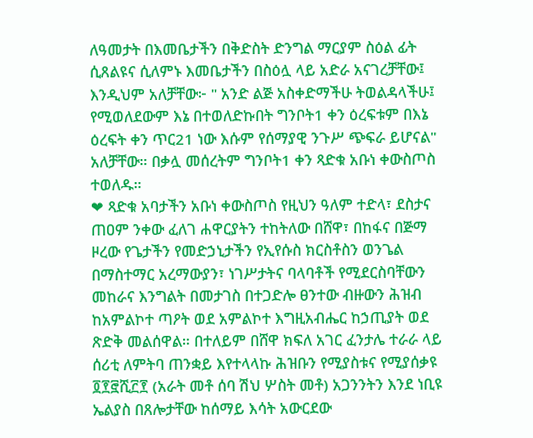ለዓመታት በእመቤታችን በቅድስት ድንግል ማርያም ስዕል ፊት ሲጸልዩና ሲለምኑ እመቤታችን በስዕሏ ላይ አድራ አናገረቻቸው፤ እንዲህም አለቻቸው፦ " አንድ ልጅ አስቀድማችሁ ትወልዳላችሁ፤ የሚወለደውም እኔ በተወለድኩበት ግንቦት1 ቀን ዕረፍቱም በእኔ ዕረፍት ቀን ጥር21 ነው እሱም የሰማያዊ ንጉሥ ጭፍራ ይሆናል" አለቻቸው። በቃሏ መሰረትም ግንቦት1 ቀን ጻድቁ አቡነ ቀውስጦስ ተወለዱ።
❤ ጻድቁ አባታችን አቡነ ቀውስጦስ የዚህን ዓለም ተድላ፣ ደስታና ጠዐም ንቀው ፈለገ ሐዋርያትን ተከትለው በሸዋ፣ በከፋና በጅማ ዞረው የጌታችን የመድኃኒታችን የኢየሱስ ክርስቶስን ወንጌል በማስተማር አረማውያን፣ ነገሥታትና ባላባቶች የሚደርስባቸውን መከራና እንግልት በመታገስ በተጋድሎ ፀንተው ብዙውን ሕዝብ ከአምልኮተ ጣዖት ወደ አምልኮተ እግዚአብሔር ከኃጢያት ወደ ጽድቅ መልሰዋል። በተለይም በሸዋ ክፍለ አገር ፈንታሌ ተራራ ላይ ሰሪቲ ለምትባ ጠንቋይ እየተላላኩ ሕዝቡን የሚያስቱና የሚያሰቃዩ ፬፻፸ሺ፫፻ (አራት መቶ ሰባ ሽህ ሦስት መቶ) አጋንንትን እንደ ነቢዩ ኤልያስ በጸሎታቸው ከሰማይ እሳት አውርደው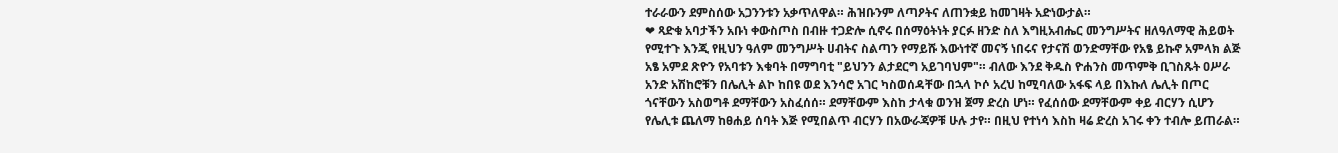ተራራውን ደምስሰው አጋንንቱን አቃጥለዋል። ሕዝቡንም ለጣዖትና ለጠንቋይ ከመገዛት አድነውታል።
❤ ጻድቁ አባታችን አቡነ ቀውስጦስ በብዙ ተጋድሎ ሲኖሩ በሰማዕትነት ያርፉ ዘንድ ስለ እግዚአብሔር መንግሥትና ዘለዓለማዊ ሕይወት የሚተጉ እንጂ የዚህን ዓለም መንግሥት ሀብትና ስልጣን የማይሹ እውነተኛ መናኝ ነበሩና የታናሽ ወንድማቸው የአፄ ይኩኖ አምላክ ልጅ አፄ አምደ ጽዮን የአባቱን እቁባት በማግባቲ "ይህንን ልታደርግ አይገባህም"። ብለው እንደ ቅዱስ ዮሐንስ መጥምቅ ቢገስጹት ዐሥራ አንድ አሽከሮቹን በሌሊት ልኮ ከበዩ ወደ እንሳሮ አገር ካስወሰዳቸው በኋላ ኮሶ አረህ ከሚባለው አፋፍ ላይ በእኩለ ሌሊት በጦር ጎናቸውን አስወግቶ ደማቸውን አስፈሰሰ። ደማቸውም እስከ ታላቁ ወንዝ ጀማ ድረስ ሆነ። የፈሰሰው ደማቸውም ቀይ ብርሃን ሲሆን የሌሊቱ ጨለማ ከፀሐይ ሰባት እጅ የሚበልጥ ብርሃን በአውራጃዎቹ ሁሉ ታየ። በዚህ የተነሳ እስከ ዛሬ ድረስ አገሩ ቀን ተብሎ ይጠራል።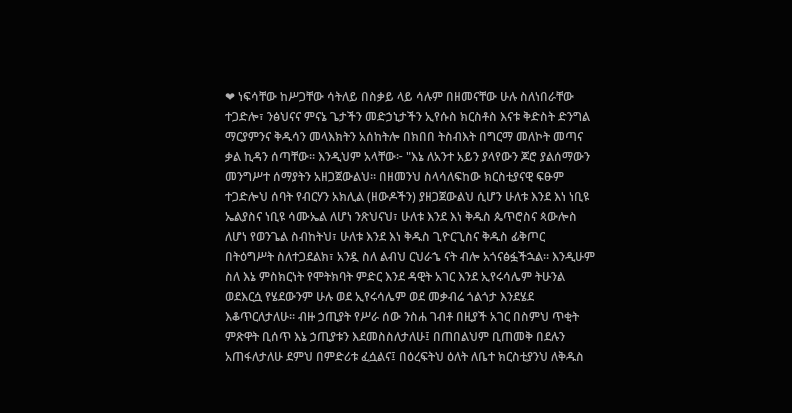❤ ነፍሳቸው ከሥጋቸው ሳትለይ በስቃይ ላይ ሳሉም በዘመናቸው ሁሉ ስለነበራቸው ተጋድሎ፣ ንፅህናና ምናኔ ጌታችን መድኃኒታችን ኢየሱስ ክርስቶስ እናቱ ቅድስት ድንግል ማርያምንና ቅዱሳን መላእክትን አሰከትሎ በክበበ ትስብእት በግርማ መለኮት መጣና ቃል ኪዳን ሰጣቸው። እንዲህም አላቸው፦ "እኔ ለአንተ አይን ያላየውን ጆሮ ያልሰማውን መንግሥተ ሰማያትን አዘጋጀውልህ። በዘመንህ ስላሳለፍከው ክርስቲያናዊ ፍፁም ተጋድሎህ ሰባት የብርሃን አክሊል (ዘውዶችን) ያዘጋጀውልህ ሲሆን ሁለቱ እንደ እነ ነቢዩ ኤልያስና ነቢዩ ሳሙኤል ለሆነ ንጽህናህ፣ ሁለቱ እንደ እነ ቅዱስ ጴጥሮስና ጳውሎስ ለሆነ የወንጌል ስብከትህ፣ ሁለቱ እንደ እነ ቅዱስ ጊዮርጊስና ቅዱስ ፊቅጦር በትዕግሥት ስለተጋደልክ፣ አንዷ ስለ ልብህ ርህራኄ ናት ብሎ አጎናፅፏችኋል። እንዲሁም ስለ እኔ ምስክርነት የሞትክባት ምድር እንደ ዳዊት አገር እንደ ኢየሩሳሌም ትሁንል ወደእርሷ የሄደውንም ሁሉ ወደ ኢየሩሳሌም ወደ መቃብሬ ጎልጎታ እንደሄደ እቆጥርለታለሁ። ብዙ ኃጢያት የሥራ ሰው ንስሐ ገብቶ በዚያች አገር በስምህ ጥቂት ምጽዋት ቢሰጥ እኔ ኃጢያቱን እደመስስለታለሁ፤ በጠበልህም ቢጠመቅ በደሉን አጠፋለታለሁ ደምህ በምድሪቱ ፈሷልና፤ በዕረፍትህ ዕለት ለቤተ ክርስቲያንህ ለቅዱስ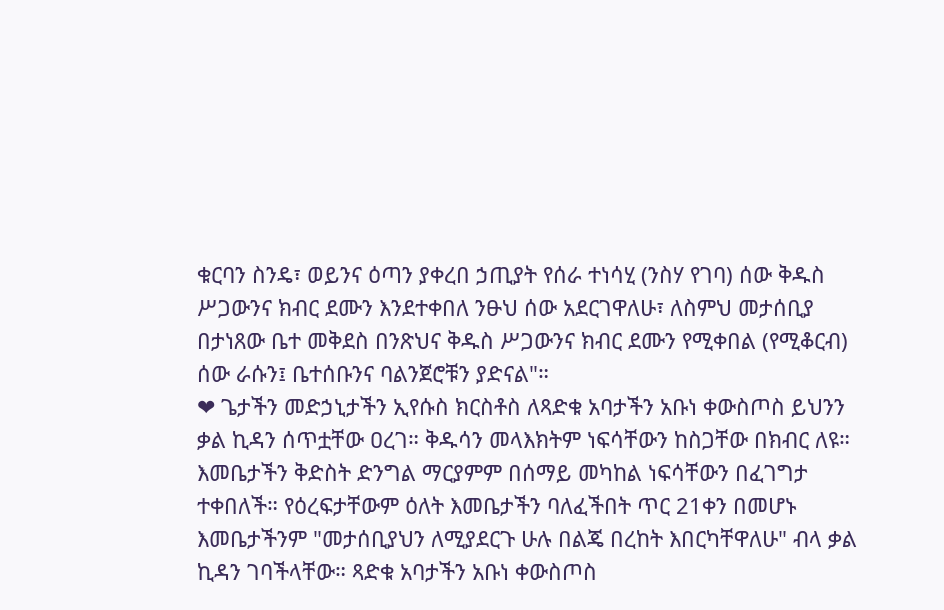ቁርባን ስንዴ፣ ወይንና ዕጣን ያቀረበ ኃጢያት የሰራ ተነሳሂ (ንስሃ የገባ) ሰው ቅዱስ ሥጋውንና ክብር ደሙን እንደተቀበለ ንፁህ ሰው አደርገዋለሁ፣ ለስምህ መታሰቢያ በታነጸው ቤተ መቅደስ በንጽህና ቅዱስ ሥጋውንና ክብር ደሙን የሚቀበል (የሚቆርብ) ሰው ራሱን፤ ቤተሰቡንና ባልንጀሮቹን ያድናል"።
❤ ጌታችን መድኃኒታችን ኢየሱስ ክርስቶስ ለጻድቁ አባታችን አቡነ ቀውስጦስ ይህንን ቃል ኪዳን ሰጥቷቸው ዐረገ። ቅዱሳን መላእክትም ነፍሳቸውን ከስጋቸው በክብር ለዩ። እመቤታችን ቅድስት ድንግል ማርያምም በሰማይ መካከል ነፍሳቸውን በፈገግታ ተቀበለች። የዕረፍታቸውም ዕለት እመቤታችን ባለፈችበት ጥር 21ቀን በመሆኑ እመቤታችንም "መታሰቢያህን ለሚያደርጉ ሁሉ በልጄ በረከት እበርካቸዋለሁ" ብላ ቃል ኪዳን ገባችላቸው። ጻድቁ አባታችን አቡነ ቀውስጦስ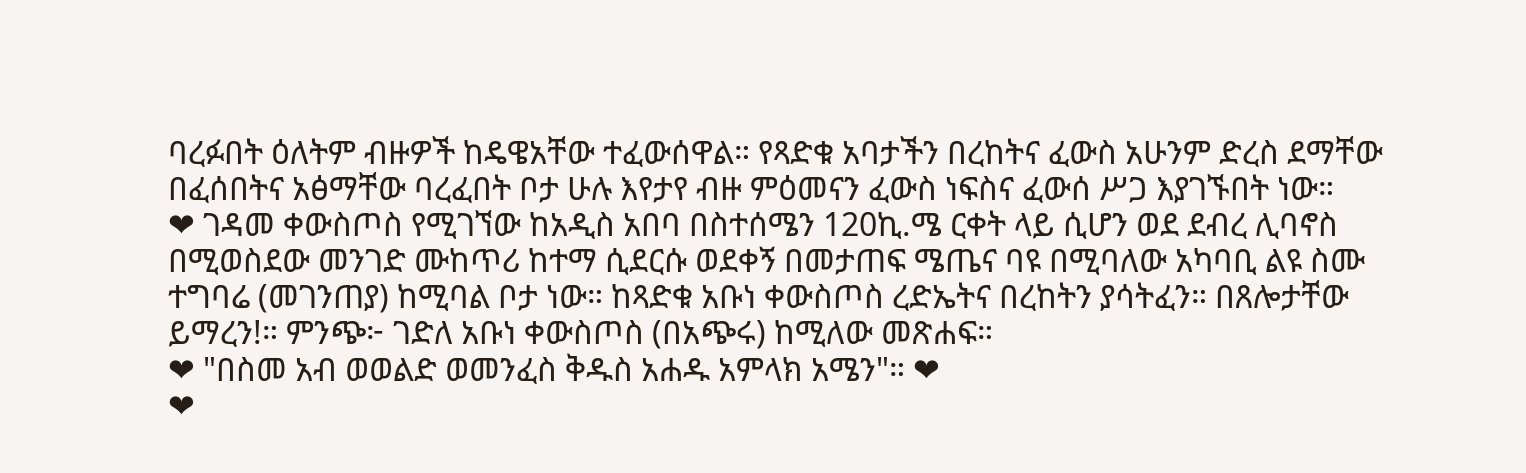ባረፉበት ዕለትም ብዙዎች ከዴዌአቸው ተፈውሰዋል። የጻድቁ አባታችን በረከትና ፈውስ አሁንም ድረስ ደማቸው በፈሰበትና አፅማቸው ባረፈበት ቦታ ሁሉ እየታየ ብዙ ምዕመናን ፈውስ ነፍስና ፈውሰ ሥጋ እያገኙበት ነው።
❤ ገዳመ ቀውስጦስ የሚገኘው ከአዲስ አበባ በስተሰሜን 120ኪ.ሜ ርቀት ላይ ሲሆን ወደ ደብረ ሊባኖስ በሚወስደው መንገድ ሙከጥሪ ከተማ ሲደርሱ ወደቀኝ በመታጠፍ ሜጤና ባዩ በሚባለው አካባቢ ልዩ ስሙ ተግባሬ (መገንጠያ) ከሚባል ቦታ ነው። ከጻድቁ አቡነ ቀውስጦስ ረድኤትና በረከትን ያሳትፈን። በጸሎታቸው ይማረን!። ምንጭ፦ ገድለ አቡነ ቀውስጦስ (በአጭሩ) ከሚለው መጽሐፍ።
❤ "በስመ አብ ወወልድ ወመንፈስ ቅዱስ አሐዱ አምላክ አሜን"። ❤
❤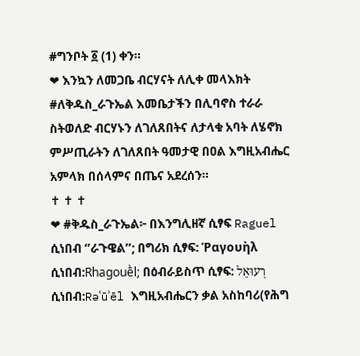#ግንቦት ፩ (1) ቀን።
❤ እንኳን ለመጋቤ ብርሃናት ለሊቀ መላእክት #ለቅዱስ_ራጉኤል እመቤታችን በሊባኖስ ተራራ ስትወለድ ብርሃኑን ለገለጸበትና ለታላቁ አባት ለሄኖክ ምሥጢራትን ለገለጸበት ዓመታዊ በዐል እግዚአብሔር አምላክ በሰላምና በጤና አደረሰን።
✝ ✝ ✝
❤ #ቅዱስ_ራጉኤል፦ በእንግሊዘኛ ሲፃፍ Raguel ሲነበብ ‘’ራጉዌል’’; በግሪክ ሲፃፍ: Ῥαγουὴλ ሲነበብ:Rhagouḕl; በዕብራይስጥ ሲፃፍ: רְעוּאֵל ሲነበብ:Rəʿūʾēl እግዚአብሔርን ቃል አስከባሪ(የሕግ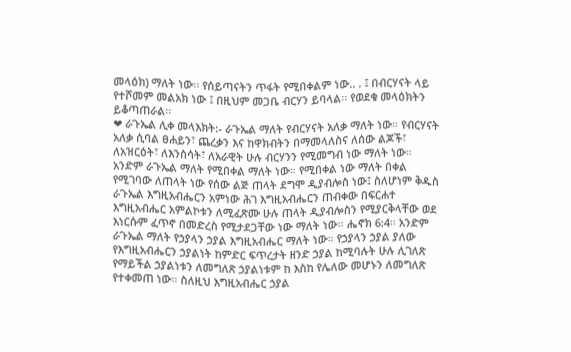መላዕክ) ማለት ነው፡፡ የሰይጣናትን ጥፋት የሚበቀልም ነው.. . ፤ በብርሃናት ላይ የተሾመም መልአክ ነው ፤ በዚህም መጋቤ ብርሃን ይባላል፡፡ የወደቁ መላዕክትን ይቆጣጠራል፡፡
❤ ራጉኤል ሊቀ መላእክት:- ራጉኤል ማለት የብርሃናት አለቃ ማለት ነው። የብርሃናት አለቃ ሲባል ፀሐይን፣ ጨረቃን እና ከዋክብትን በማመላለስና ለሰው ልጆች፣ ለአዝርዕት፣ ለእንስሳት፣ ለአራዊት ሁሉ ብርሃንን የሚመግብ ነው ማለት ነው። አንድም ራጉኤል ማለት የሚበቀል ማለት ነው። የሚበቀል ነው ማለት በቀል የሚገባው ለጠላት ነው የሰው ልጅ ጠላት ደግሞ ዲያብሎስ ነው፤ ስለሆነም ቅዱስ ራጉኤል እግዚአብሔርን አምነው ሕገ እግዚአብሔርን ጠብቀው በፍርሐተ እግዚአብሔር አምልኮቱን ለሚፈጽሙ ሁሉ ጠላት ዲያብሎስን የሚያርቅላቸው ወደ እነርሱም ፈጥኖ በመድረስ የሚታደጋቸው ነው ማለት ነው። ሔኖክ 6:4፡፡ አንድም ራጉኤል ማለት የኃያላን ኃያል እግዚአብሔር ማለት ነው። የኃያላን ኃያል ያለው የእግዚአብሔርን ኃያልነት ከምድር ፍጥረታት ዘንድ ኃያል ከሚባሉት ሁሉ ሊገለጽ የማይችል ኃያልነቱን ለመግለጽ ኃያልነቱም ከ እስከ የሌለው መሆኑን ለመግለጽ የተቀመጠ ነው። ስለዚህ እግዚአብሔር ኃያል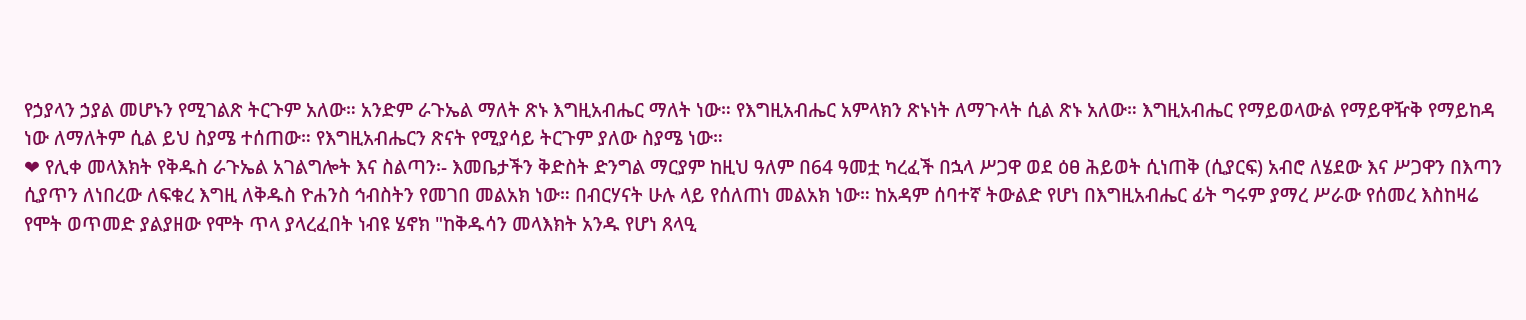የኃያላን ኃያል መሆኑን የሚገልጽ ትርጉም አለው። አንድም ራጉኤል ማለት ጽኑ እግዚአብሔር ማለት ነው። የእግዚአብሔር አምላክን ጽኑነት ለማጉላት ሲል ጽኑ አለው። እግዚአብሔር የማይወላውል የማይዋዥቅ የማይከዳ ነው ለማለትም ሲል ይህ ስያሜ ተሰጠው። የእግዚአብሔርን ጽናት የሚያሳይ ትርጉም ያለው ስያሜ ነው።
❤ የሊቀ መላእክት የቅዱስ ራጉኤል አገልግሎት እና ስልጣን፡- እመቤታችን ቅድስት ድንግል ማርያም ከዚህ ዓለም በ64 ዓመቷ ካረፈች በኋላ ሥጋዋ ወደ ዕፀ ሕይወት ሲነጠቅ (ሲያርፍ) አብሮ ለሄደው እና ሥጋዋን በእጣን ሲያጥን ለነበረው ለፍቁረ እግዚ ለቅዱስ ዮሐንስ ኅብስትን የመገበ መልአክ ነው። በብርሃናት ሁሉ ላይ የሰለጠነ መልአክ ነው። ከአዳም ሰባተኛ ትውልድ የሆነ በእግዚአብሔር ፊት ግሩም ያማረ ሥራው የሰመረ እስከዛሬ የሞት ወጥመድ ያልያዘው የሞት ጥላ ያላረፈበት ነብዩ ሄኖክ "ከቅዱሳን መላእክት አንዱ የሆነ ጸላዒ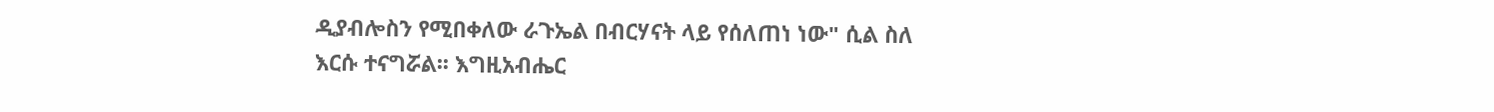ዲያብሎስን የሚበቀለው ራጉኤል በብርሃናት ላይ የሰለጠነ ነው" ሲል ስለ እርሱ ተናግሯል፡፡ እግዚአብሔር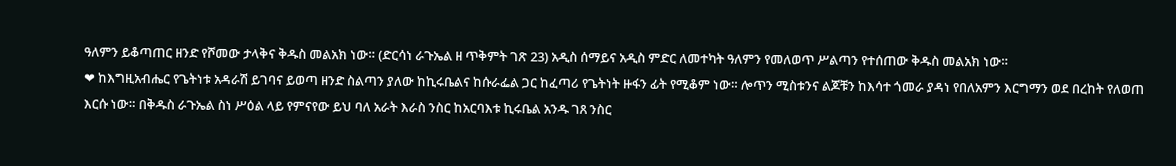ዓለምን ይቆጣጠር ዘንድ የሾመው ታላቅና ቅዱስ መልአክ ነው። (ድርሳነ ራጉኤል ዘ ጥቅምት ገጽ 23) አዲስ ሰማይና አዲስ ምድር ለመተካት ዓለምን የመለወጥ ሥልጣን የተሰጠው ቅዱስ መልአክ ነው።
❤ ከእግዚአብሔር የጌትነቱ አዳራሽ ይገባና ይወጣ ዘንድ ስልጣን ያለው ከኪሩቤልና ከሱራፌል ጋር ከፈጣሪ የጌትነት ዙፋን ፊት የሚቆም ነው። ሎጥን ሚስቱንና ልጆቹን ከእሳተ ጎመራ ያዳነ የበለአምን እርግማን ወደ በረከት የለወጠ እርሱ ነው። በቅዱስ ራጉኤል ስነ ሥዕል ላይ የምናየው ይህ ባለ አራት እራስ ንስር ከአርባእቱ ኪሩቤል አንዱ ገጸ ንስር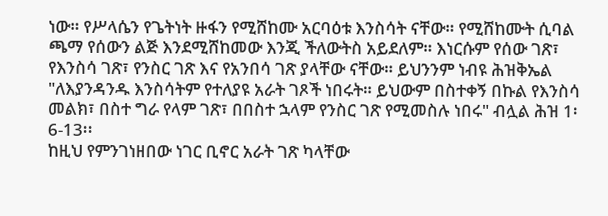ነው። የሥላሴን የጌትነት ዙፋን የሚሸከሙ አርባዕቱ እንስሳት ናቸው። የሚሸከሙት ሲባል ጫማ የሰውን ልጅ እንደሚሸከመው እንጂ ችለውትስ አይደለም። እነርሱም የሰው ገጽ፣ የእንስሳ ገጽ፣ የንስር ገጽ እና የአንበሳ ገጽ ያላቸው ናቸው። ይህንንም ነብዩ ሕዝቅኤል "ለእያንዳንዱ እንስሳትም የተለያዩ አራት ገጾች ነበሩት። ይህውም በስተቀኝ በኩል የእንስሳ መልክ፣ በስተ ግራ የላም ገጽ፣ በበስተ ኋላም የንስር ገጽ የሚመስሉ ነበሩ" ብሏል ሕዝ 1፡6-13፡፡
ከዚህ የምንገነዘበው ነገር ቢኖር አራት ገጽ ካላቸው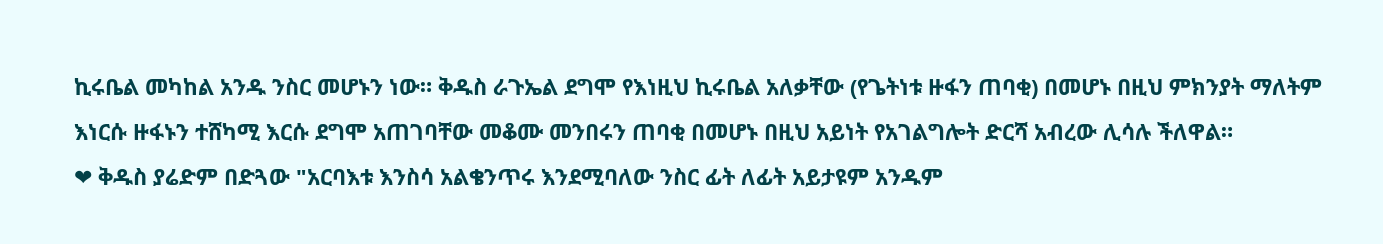ኪሩቤል መካከል አንዱ ንስር መሆኑን ነው። ቅዱስ ራጉኤል ደግሞ የእነዚህ ኪሩቤል አለቃቸው (የጌትነቱ ዙፋን ጠባቂ) በመሆኑ በዚህ ምክንያት ማለትም እነርሱ ዙፋኑን ተሸካሚ እርሱ ደግሞ አጠገባቸው መቆሙ መንበሩን ጠባቂ በመሆኑ በዚህ አይነት የአገልግሎት ድርሻ አብረው ሊሳሉ ችለዋል።
❤ ቅዱስ ያሬድም በድጓው "አርባእቱ እንስሳ አልቄንጥሩ እንደሚባለው ንስር ፊት ለፊት አይታዩም አንዱም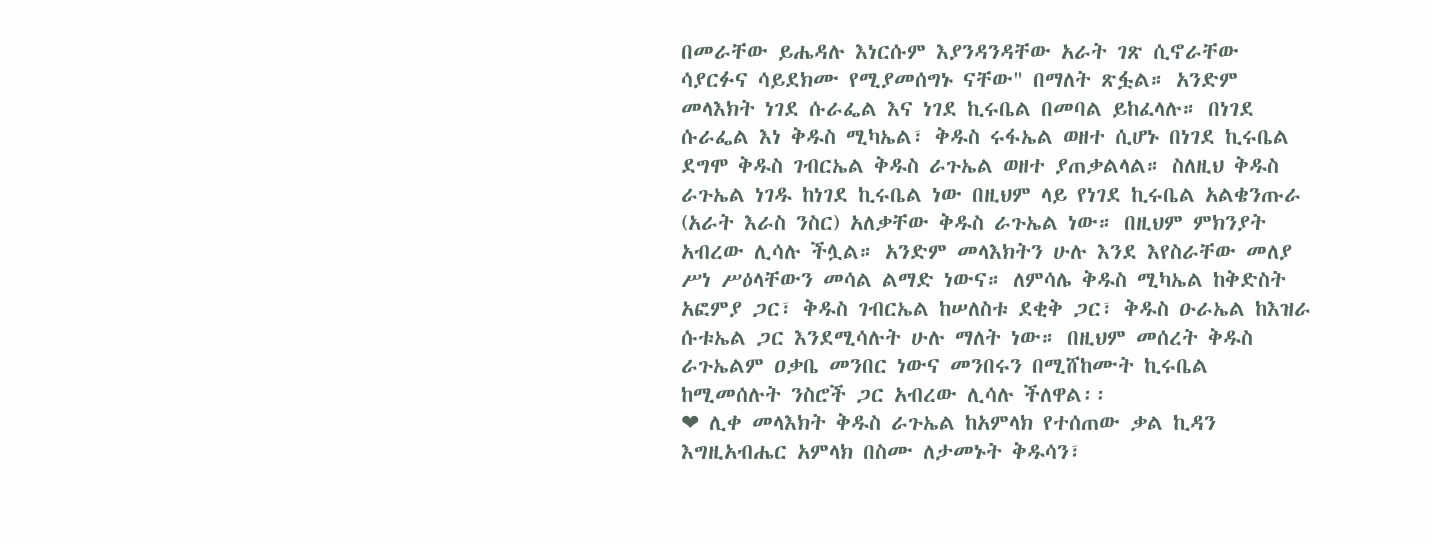በመራቸው ይሔዳሉ እነርሱም እያንዳንዳቸው አራት ገጽ ሲኖራቸው ሳያርፉና ሳይደክሙ የሚያመሰግኑ ናቸው" በማለት ጽፏል። አንድም መላእክት ነገደ ሱራፌል እና ነገደ ኪሩቤል በመባል ይከፈላሉ። በነገደ ሱራፌል እነ ቅዱስ ሚካኤል፣ ቅዱስ ሩፋኤል ወዘተ ሲሆኑ በነገደ ኪሩቤል ደግሞ ቅዱስ ገብርኤል ቅዱስ ራጉኤል ወዘተ ያጠቃልላል። ስለዚህ ቅዱስ ራጉኤል ነገዱ ከነገደ ኪሩቤል ነው በዚህም ላይ የነገደ ኪሩቤል አልቄንጡራ (አራት እራስ ንስር) አለቃቸው ቅዱስ ራጉኤል ነው። በዚህም ምክንያት አብረው ሊሳሉ ችሏል። አንድም መላእክትን ሁሉ እንደ እየስራቸው መለያ ሥነ ሥዕላቸውን መሳል ልማድ ነውና። ለምሳሌ ቅዱስ ሚካኤል ከቅድስት አፎምያ ጋር፣ ቅዱስ ገብርኤል ከሠለስቱ ደቂቅ ጋር፣ ቅዱስ ዑራኤል ከእዝራ ሱቱኤል ጋር እንደሚሳሉት ሁሉ ማለት ነው። በዚህም መሰረት ቅዱስ ራጉኤልም ዐቃቤ መንበር ነውና መንበሩን በሚሸከሙት ኪሩቤል ከሚመሰሉት ንስሮች ጋር አብረው ሊሳሉ ችለዋል፡፡
❤ ሊቀ መላእክት ቅዱስ ራጉኤል ከአምላክ የተሰጠው ቃል ኪዳን እግዚአብሔር አምላክ በስሙ ለታመኑት ቅዱሳን፣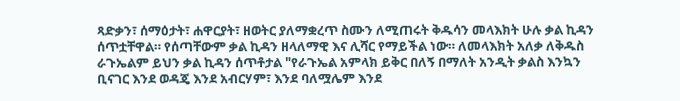ጻድቃን፣ ሰማዕታት፣ ሐዋርያት፣ ዘወትር ያለማቋረጥ ስሙን ለሚጠሩት ቅዱሳን መላእክት ሁሉ ቃል ኪዳን ሰጥቷቸዋል። የሰጣቸውም ቃል ኪዳን ዘላለማዊ እና ሊሻር የማይችል ነው። ለመላእክት አለቃ ለቅዱስ ራጉኤልም ይህን ቃል ኪዳን ሰጥቶታል "የራጉኤል አምላክ ይቅር በለኝ በማለት አንዲት ቃልስ እንኳን ቢናገር እንደ ወዳጄ እንደ አብርሃም፣ እንደ ባለሟሌም እንደ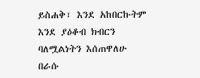ይስሐቅ፣ እንደ አከበርኩትም እንደ ያዕቆብ ክብርን ባለሟልነትን እሰጠዋለሁ በራሱ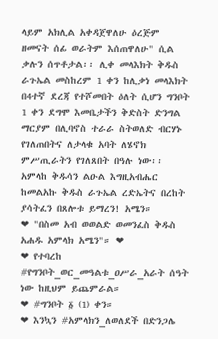ላይም አክሊል አቀዳጀዋለሁ ዕረጅም ዘመናት ሰፊ ወራትም እሰጠዋለሁ" ሲል ቃሉን ሰጥቶታል፡፡ ሊቀ መላእክት ቅዱስ ራጉኤል መስከረም 1 ቀን ከሊቃነ መላእክት በ4ተኛ ደረጃ የተሾመበት ዕለት ሲሆን ግንቦት 1 ቀን ደግሞ እመቤታችን ቅድስት ድንግል ማርያም በሊባኖስ ተራራ ስትወለድ ብርሃኑ የገለጠበትና ለታላቁ አባት ለሄኖክ ምሥጢራትን የገለጸበት በዓሉ ነው፡፡ አምላከ ቅዱሳን ልዑል እግዚአብሔር ከመልአኩ ቅዱስ ራጉኤል ረድኤትና በረከት ያሳትፈን በጸሎቱ ይማረን! አሜን።
❤ "በስመ አብ ወወልድ ወመንፈስ ቅዱስ አሐዱ አምላክ አሜን"። ❤
❤ የተባረከ #የግንቦት_ወር_መዓልቱ_ዐሥራ_አራት ሰዓት ነው ከዚህም ይጨምራል።
❤ #ግንቦት ፩ (1) ቀን።
❤ እንኳን #አምላክን_ለወለደች በድንጋሌ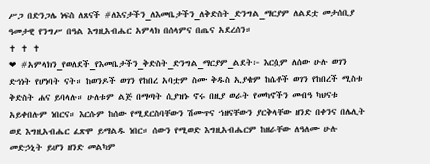ሥጋ በድንጋሌ ነፍስ ለጸናች #ለእናታችን_ለእመቤታችን_ለቅድስት_ድንግል_ማርያም ለልደቷ መታሰቢያ ዓመታዊ የንግሥ በዓል እግዚአብሔር አምላክ በሰላምና በጤና አደረሰን።
✝ ✝ ✝
❤ #አምላክን_የወለደች_የእመቤታችን_ቅድስት_ድንግል_ማርያም_ልደት፦ እርሷም ለሰው ሁሉ ወገን ድኅነት የሆነባት ናት። ከወንዶች ወገን የከበረ አባቷም ስሙ ቅዱስ ኢያቄም ከሴቶች ወገን የከበረች ሚስቱ ቅድስት ሐና ይባላሉ። ሁለቱም ልጅ በማጣት ሲያዝኑ ኖሩ በዚያ ወራት የመካኖችን መብዓ ካህናቱ አይቀበሉም ነበርና። እርሱም ከሰው የሚደርስባቸውን ሽሙጥና ኀዘናቸውን ያርቅላቸው ዘንድ በቀንና በሌሊት ወደ እግዚአብሔር ፈጽሞ ይማልዱ ነበር። ሰውን የሚወድ እግዚአብሔርም ከዘራቸው ለዓለሙ ሁሉ መድኃኒት ይሆን ዘንድ መልካም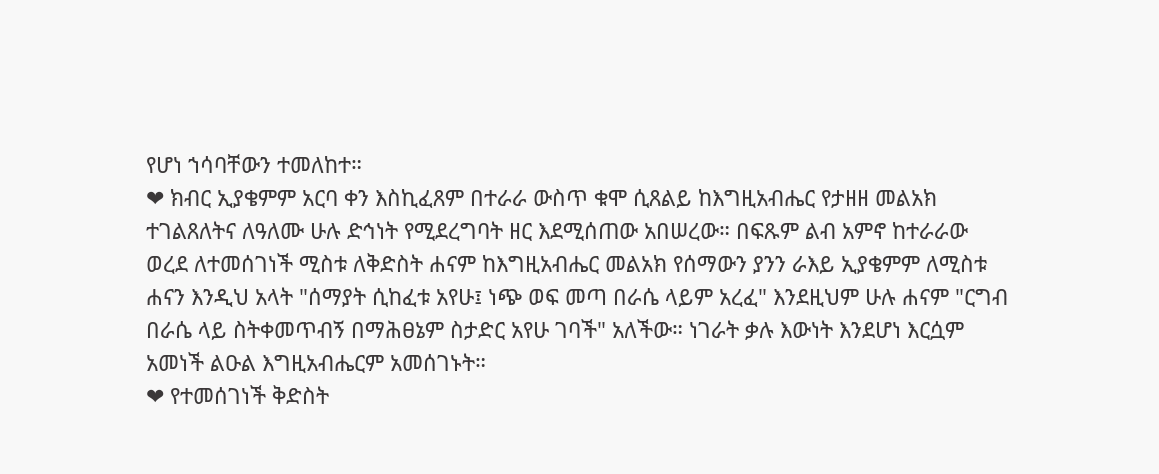የሆነ ኀሳባቸውን ተመለከተ።
❤ ክብር ኢያቄምም አርባ ቀን እስኪፈጸም በተራራ ውስጥ ቁሞ ሲጸልይ ከእግዚአብሔር የታዘዘ መልአክ ተገልጸለትና ለዓለሙ ሁሉ ድኅነት የሚደረግባት ዘር እደሚሰጠው አበሠረው። በፍጹም ልብ አምኖ ከተራራው ወረደ ለተመሰገነች ሚስቱ ለቅድስት ሐናም ከእግዚአብሔር መልአክ የሰማውን ያንን ራእይ ኢያቄምም ለሚስቱ ሐናን እንዲህ አላት "ሰማያት ሲከፈቱ አየሁ፤ ነጭ ወፍ መጣ በራሴ ላይም አረፈ" እንደዚህም ሁሉ ሐናም "ርግብ በራሴ ላይ ስትቀመጥብኝ በማሕፀኔም ስታድር አየሁ ገባች" አለችው። ነገራት ቃሉ እውነት እንደሆነ እርሷም አመነች ልዑል እግዚአብሔርም አመሰገኑት።
❤ የተመሰገነች ቅድስት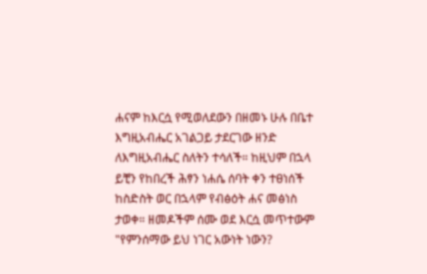ሐናም ከእርሷ የሚወለደውን በዘመኑ ሁሉ በቤተ እግዚአብሔር አገልጋይ ታደርገው ዘንድ ለእግዚአብሔር ስለትን ተሳለች። ከዚህም በኋላ ይቺን የከበረች ሕፃን ነሐሴ ሰባት ቀን ተፀነሰች ከስድስት ወር በኋላም የብፅዕት ሐና መፅነስ ታወቀ። ዘመዶችም ሰሙ ወደ እርሷ መጥተውም "የምንሰማው ይህ ነገር አውነት ነውን?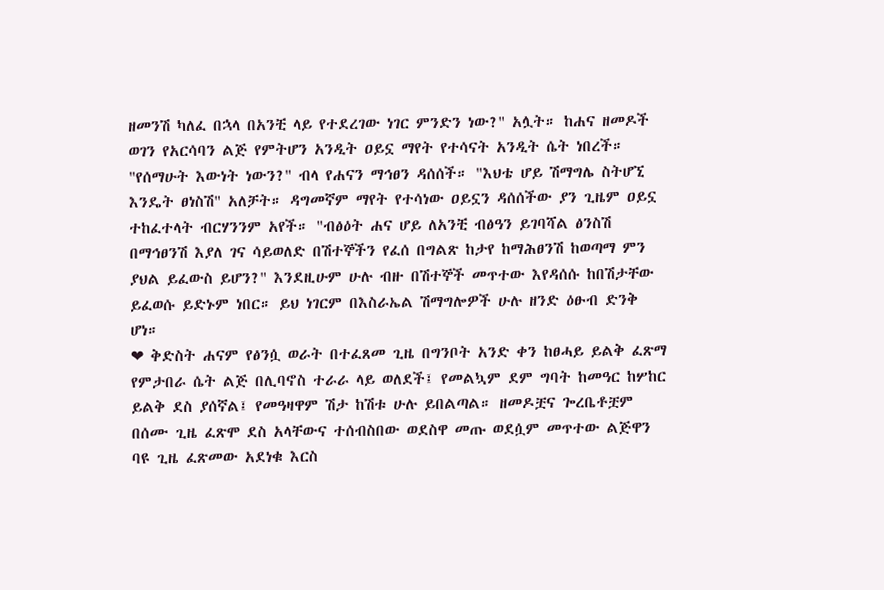ዘመንሽ ካለፈ በኋላ በአንቺ ላይ የተደረገው ነገር ምንድን ነው?" አሏት። ከሐና ዘመዶች ወገን የአርሳባን ልጅ የምትሆን አንዲት ዐይኗ ማየት የተሳናት አንዲት ሴት ነበረች። "የሰማሁት እውነት ነውን?" ብላ የሐናን ማኅፀን ዳሰሰች። "እህቴ ሆይ ሽማግሌ ስትሆኚ እንዴት ፀነስሽ" አለቻት። ዳግመኛም ማየት የተሳነው ዐይኗን ዳሰሰችው ያን ጊዜም ዐይኗ ተከፈተላት ብርሃንንም አየች። "ብፅዕት ሐና ሆይ ለአንቺ ብፅዓን ይገባሻል ፅንስሽ በማኅፀንሽ እያለ ገና ሳይወለድ በሽተኞችን የፈሰ በግልጽ ከታየ ከማሕፀንሽ ከወጣማ ምን ያህል ይፈውስ ይሆን?" እንደዚሁም ሁሉ ብዙ በሽተኞች መጥተው እየዳሰሱ ከበሽታቸው ይፈወሱ ይድኑም ነበር። ይህ ነገርም በእስራኤል ሽማግሎዎች ሁሉ ዘንድ ዕፁብ ድንቅ ሆነ።
❤ ቅድስት ሐናም የፅንሷ ወራት በተፈጸመ ጊዜ በግንቦት አንድ ቀን ከፀሓይ ይልቅ ፈጽማ የምታበራ ሴት ልጅ በሊባኖስ ተራራ ላይ ወለደች፤ የመልኳም ደም ግባት ከመዓር ከሦከር ይልቅ ደስ ያሰኛል፤ የመዓዛዋም ሽታ ከሽቱ ሁሉ ይበልጣል። ዘመዶቿና ጐረቤቶቿም በሰሙ ጊዜ ፈጽሞ ደስ አላቸውና ተሰብስበው ወደስዋ መጡ ወደሷም መጥተው ልጅዋን ባዩ ጊዜ ፈጽመው አደነቁ እርስ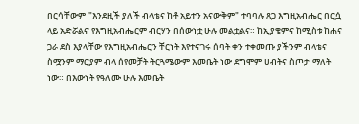በርሳቸውም "እንደዚች ያለች ብላቴና ከቶ አይተን አናውቅም" ተባባሉ ጸጋ እግዚአብሔር በርሷ ላይ አድሯልና የእግዚአብሔርም ብርሃን በሰውነቷ ሁሉ መልቷልና። ከኢያቄምና ከሚስቱ ከሐና ጋራ ደስ እያላቸው የእግዚአብሔርን ቸርነት እየተናገሩ ሰባት ቀን ተቀመጡ ያችንም ብላቴና ስሟንም ማርያም ብላ ሰየመቻት ትርጓሜውም እመቤት ነው ደግሞም ሀብትና ስጦታ ማለት ነው። በእውነት የዓለሙ ሁሉ እመቤት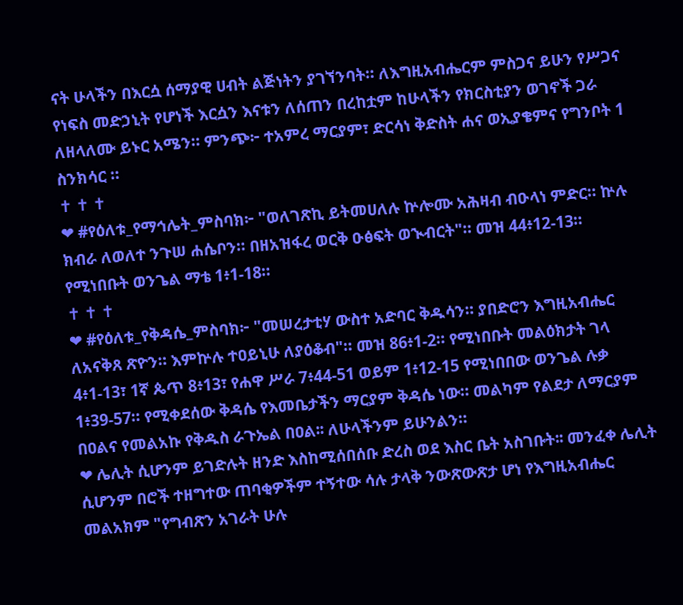ናት ሁላችን በእርሷ ሰማያዊ ሀብት ልጅነትን ያገኘንባት። ለእግዚአብሔርም ምስጋና ይሁን የሥጋና የነፍስ መድኃኒት የሆነች እርሷን እናቱን ለሰጠን በረከቷም ከሁላችን የክርስቲያን ወገኖች ጋራ ለዘላለሙ ይኑር አሜን። ምንጭ፦ ተአምረ ማርያም፣ ድርሳነ ቅድስት ሐና ወኢያቄምና የግንቦት 1 ስንክሳር ።
✝ ✝ ✝
❤ #የዕለቱ_የማኅሌት_ምስባክ፦ "ወለገጽኪ ይትመሀለሉ ኵሎሙ አሕዛብ ብዑላነ ምድር። ኵሉ ክብራ ለወለተ ንጉሠ ሐሴቦን። በዘአዝፋረ ወርቅ ዑፅፍት ወኊብርት"። መዝ 44፥12-13። የሚነበቡት ወንጌል ማቴ 1፥1-18።
✝ ✝ ✝
❤ #የዕለቱ_የቅዳሴ_ምስባክ፦ "መሠረታቲሃ ውስተ አድባር ቅዱሳን። ያበድሮን እግዚአብሔር ለአናቅጸ ጽዮን። እምኵሉ ተዐይኒሁ ለያዕቆብ"። መዝ 86፥1-2። የሚነበቡት መልዕክታት ገላ 4፥1-13፣ 1ኛ ጴጥ 8፥13፣ የሐዋ ሥራ 7፥44-51 ወይም 1፥12-15 የሚነበበው ወንጌል ሉቃ 1፥39-57። የሚቀደሰው ቅዳሴ የእመቤታችን ማርያም ቅዳሴ ነው። መልካም የልደታ ለማርያም በዐልና የመልአኩ የቅዱስ ራጉኤል በዐል፡፡ ለሁላችንም ይሁንልን።
❤ ሌሊት ሲሆንም ይገድሉት ዘንድ እስከሚሰበሰቡ ድረስ ወደ እስር ቤት አስገቡት፡፡ መንፈቀ ሌሊት ሲሆንም በሮች ተዘግተው ጠባቂዎችም ተኝተው ሳሉ ታላቅ ንውጽውጽታ ሆነ የእግዚአብሔር መልአክም "የግብጽን አገራት ሁሉ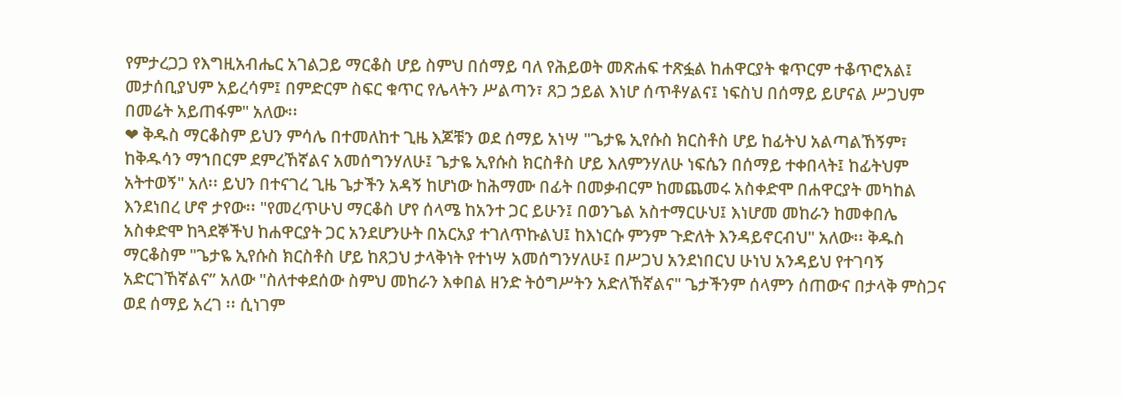የምታረጋጋ የእግዚአብሔር አገልጋይ ማርቆስ ሆይ ስምህ በሰማይ ባለ የሕይወት መጽሐፍ ተጽፏል ከሐዋርያት ቁጥርም ተቆጥሮአል፤ መታሰቢያህም አይረሳም፤ በምድርም ስፍር ቁጥር የሌላትን ሥልጣን፣ ጸጋ ኃይል እነሆ ሰጥቶሃልና፤ ነፍስህ በሰማይ ይሆናል ሥጋህም በመሬት አይጠፋም" አለው፡፡
❤ ቅዱስ ማርቆስም ይህን ምሳሌ በተመለከተ ጊዜ እጆቹን ወደ ሰማይ አነሣ "ጌታዬ ኢየሱስ ክርስቶስ ሆይ ከፊትህ አልጣልኸኝም፣ ከቅዱሳን ማኀበርም ደምረኸኛልና አመሰግንሃለሁ፤ ጌታዬ ኢየሱስ ክርስቶስ ሆይ እለምንሃለሁ ነፍሴን በሰማይ ተቀበላት፤ ከፊትህም አትተወኝ" አለ፡፡ ይህን በተናገረ ጊዜ ጌታችን አዳኝ ከሆነው ከሕማሙ በፊት በመቃብርም ከመጨመሩ አስቀድሞ በሐዋርያት መካከል እንደነበረ ሆኖ ታየው፡፡ "የመረጥሁህ ማርቆስ ሆየ ሰላሜ ከአንተ ጋር ይሁን፤ በወንጌል አስተማርሁህ፤ እነሆመ መከራን ከመቀበሌ አስቀድሞ ከጓደኞችህ ከሐዋርያት ጋር አንደሆንሁት በአርአያ ተገለጥኩልህ፤ ከእነርሱ ምንም ጉድለት እንዳይኖርብህ" አለው፡፡ ቅዱስ ማርቆስም "ጌታዬ ኢየሱስ ክርስቶስ ሆይ ከጸጋህ ታላቅነት የተነሣ አመሰግንሃለሁ፤ በሥጋህ አንደነበርህ ሁነህ አንዳይህ የተገባኝ አድርገኸኛልና” አለው "ስለተቀደሰው ስምህ መከራን እቀበል ዘንድ ትዕግሥትን አድለኸኛልና" ጌታችንም ሰላምን ሰጠውና በታላቅ ምስጋና ወደ ሰማይ አረገ ፡፡ ሲነገም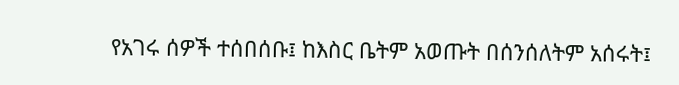የአገሩ ሰዎች ተሰበሰቡ፤ ከእስር ቤትም አወጡት በሰንሰለትም አሰሩት፤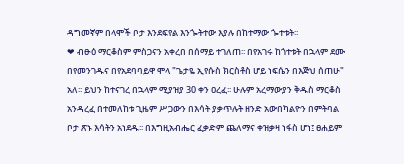ዳግመኛም በላሞች ቦታ እንደፍየል እንጐትተው እያሉ በከተማው ጐተቱት፡፡
❤ ብፁዕ ማርቆስም ምስጋናን አቀረበ በሰማይ ተገለጠ፡፡ በየአገሩ ከጎተቱት በኋላም ደሙ በየመንገዱና በየአደባባይዋ ሞላ "ጌታዬ ኢየሱስ ክርስቶስ ሆይ ነፍሴን በእጅህ ሰጠሁ" አለ፡፡ ይህን ከተናገረ በኋላም ሚያዝያ 30 ቀን ዐረፈ፡፡ ሁሉም አረማውያን ቅዱስ ማርቆስ አንዳረፈ በተመለከቱ ጊዜም ሥጋውን በእሳት ያቃጥሉት ዘንድ አውበካልዮን በምትባል ቦታ ጽኑ እሳትን አነደዱ፡፡ በእግዚአብሔር ፈቃድም ጨለማና ቀዝቃዛ ነፋስ ሆነ፤ ፀሐይም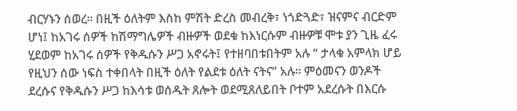ብርሃኑን ሰወረ፡፡ በዚች ዕለትም እስከ ምሽት ድረስ መብረቅ፣ ነጎድጓድ፣ ዝናምና ብርድም ሆነ፤ ከአገሩ ሰዎች ከሽማግሌዎች ብዙዎች ወደቁ ከእነርሱም ብዙዎቹ ሞቱ ያን ጊዜ ፈሩ ሂደወም ከአገሩ ሰዎች የቅዱሱን ሥጋ አኖሩት፤ የተዘባበቱበትም አሉ “ ታላቁ አምላክ ሆይ የዚህን ሰው ነፍስ ተቀበላት በዚች ዕለት የልደቱ ዕለት ናትና” አሉ፡፡ ምዕመናን ወንዶች ደረሱና የቅዱሱን ሥጋ ከእሳቱ ወሰዱት ጸሎት ወደሚጸለይበት ቦተም አደረሱት በእርሱ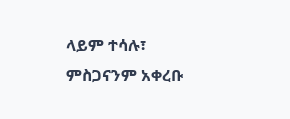ላይም ተሳሉ፣ ምስጋናንም አቀረቡ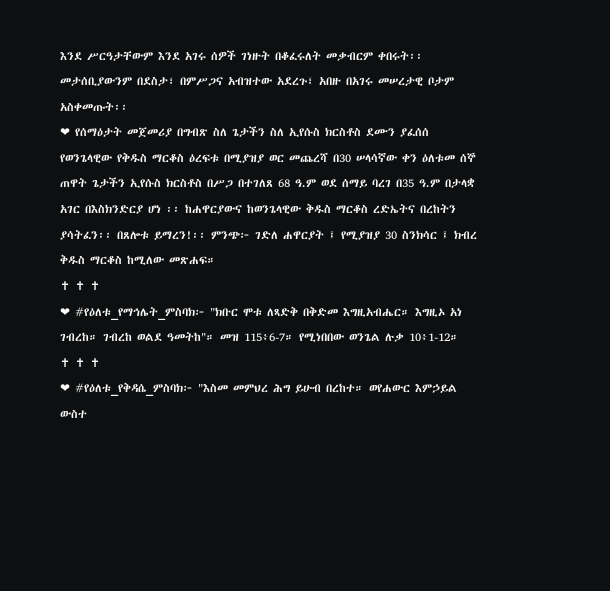እንደ ሥርዓታቸውም እንደ አገሩ ሰዎች ገነዙት በቆፈሩለት መቃብርም ቀበሩት፡፡ መታሰቢያውንም በደስታ፣ በምሥጋና አብዝተው አደረጉ፣ አበዙ በአገሩ መሠረታዊ ቦታም አስቀመጡት፡፡
❤ የሰማዕታት መጀመሪያ በግብጽ ስለ ጌታችን ስለ ኢየሱስ ክርስቶስ ደሙን ያፈሰሰ የወንጌላዊው የቅዱስ ማርቆስ ዕረፍቱ በሚያዝያ ወር መጨረሻ በ30 ሠላሳኛው ቀን ዕለቱመ ሰኞ ጠዋት ጌታችን ኢየሱስ ክርስቶስ በሥጋ በተገለጸ 68 ዓ.ም ወደ ሰማይ ባረገ በ35 ዓ.ም በታላቋ አገር በእስክንድርያ ሆነ ፡፡ ከሐዋርያውና ከወንጌላዊው ቅዱስ ማርቆስ ረድኤትና በረከትን ያሳትፈን፡፡ በጸሎቱ ይማረን!፡፡ ምንጭ፦ ገድለ ሐዋርያት ፤ የሚያዝያ 30 ስንክሳር ፤ ክብረ ቅዱስ ማርቆስ ከሚለው መጽሐፍ።
✝ ✝ ✝
❤ #የዕለቱ_የማኅሌት_ምስባክ፦ "ክቡር ሞቱ ለጻድቅ በቅድመ እግዚአብሔር። እግዚኦ አነ ገብረከ። ገብረከ ወልደ ዓመትከ"። መዝ 115፥6-7። የሚነበበው ወንጌል ሉቃ 10፥1-12።
✝ ✝ ✝
❤ #የዕለቱ_የቅዳሴ_ምስባክ፦ "እስመ መምህረ ሕግ ይሁብ በረከተ። ወየሐውር እምኃይል ውስተ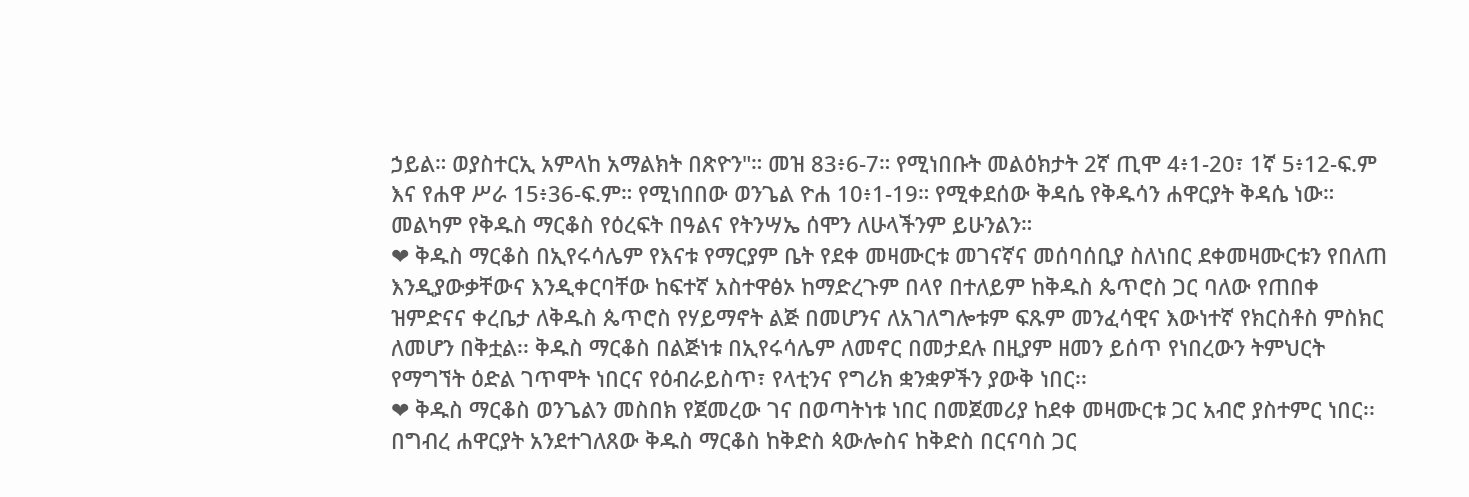ኃይል። ወያስተርኢ አምላከ አማልክት በጽዮን"። መዝ 83፥6-7። የሚነበቡት መልዕክታት 2ኛ ጢሞ 4፥1-20፣ 1ኛ 5፥12-ፍ.ም እና የሐዋ ሥራ 15፥36-ፍ.ም። የሚነበበው ወንጌል ዮሐ 10፥1-19። የሚቀደሰው ቅዳሴ የቅዱሳን ሐዋርያት ቅዳሴ ነው። መልካም የቅዱስ ማርቆስ የዕረፍት በዓልና የትንሣኤ ሰሞን ለሁላችንም ይሁንልን።
❤ ቅዱስ ማርቆስ በኢየሩሳሌም የእናቱ የማርያም ቤት የደቀ መዛሙርቱ መገናኛና መሰባሰቢያ ስለነበር ደቀመዛሙርቱን የበለጠ እንዲያውቃቸውና እንዲቀርባቸው ከፍተኛ አስተዋፅኦ ከማድረጉም በላየ በተለይም ከቅዱስ ጴጥሮስ ጋር ባለው የጠበቀ ዝምድናና ቀረቤታ ለቅዱስ ጴጥሮስ የሃይማኖት ልጅ በመሆንና ለአገለግሎቱም ፍጹም መንፈሳዊና እውነተኛ የክርስቶስ ምስክር ለመሆን በቅቷል፡፡ ቅዱስ ማርቆስ በልጅነቱ በኢየሩሳሌም ለመኖር በመታደሉ በዚያም ዘመን ይሰጥ የነበረውን ትምህርት የማግኘት ዕድል ገጥሞት ነበርና የዕብራይስጥ፣ የላቲንና የግሪክ ቋንቋዎችን ያውቅ ነበር፡፡
❤ ቅዱስ ማርቆስ ወንጌልን መስበክ የጀመረው ገና በወጣትነቱ ነበር በመጀመሪያ ከደቀ መዛሙርቱ ጋር አብሮ ያስተምር ነበር፡፡ በግብረ ሐዋርያት አንደተገለጸው ቅዱስ ማርቆስ ከቅድስ ጳውሎስና ከቅድስ በርናባስ ጋር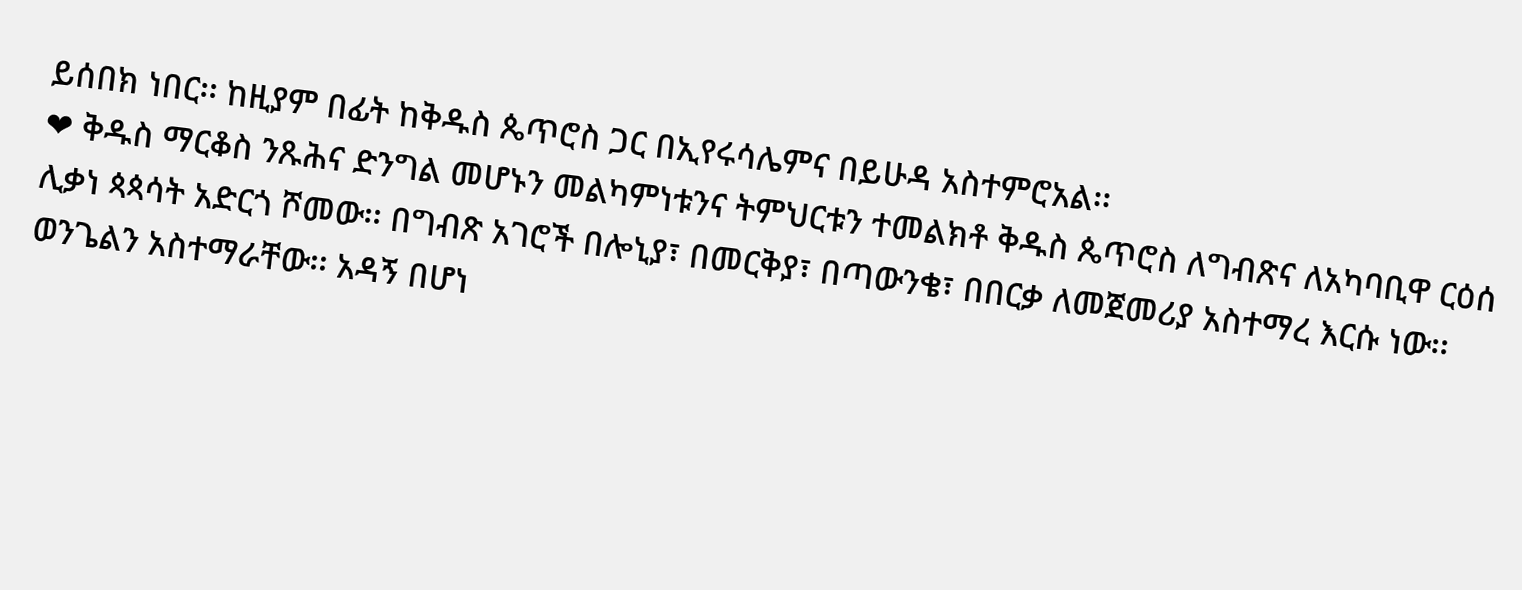ይሰበክ ነበር፡፡ ከዚያም በፊት ከቅዱስ ጴጥሮስ ጋር በኢየሩሳሌምና በይሁዳ አስተምሮአል፡፡
❤ ቅዱስ ማርቆስ ንጹሕና ድንግል መሆኑን መልካምነቱንና ትምህርቱን ተመልክቶ ቅዱስ ጴጥሮስ ለግብጽና ለአካባቢዋ ርዕሰ ሊቃነ ጳጳሳት አድርጎ ሾመው፡፡ በግብጽ አገሮች በሎኒያ፣ በመርቅያ፣ በጣውንቄ፣ በበርቃ ለመጀመሪያ አስተማረ እርሱ ነው፡፡ ወንጌልን አስተማራቸው፡፡ አዳኝ በሆነ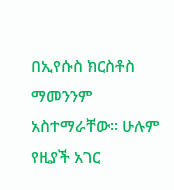በኢየሱስ ክርስቶስ ማመንንም አስተማራቸው፡፡ ሁሉም የዚያች አገር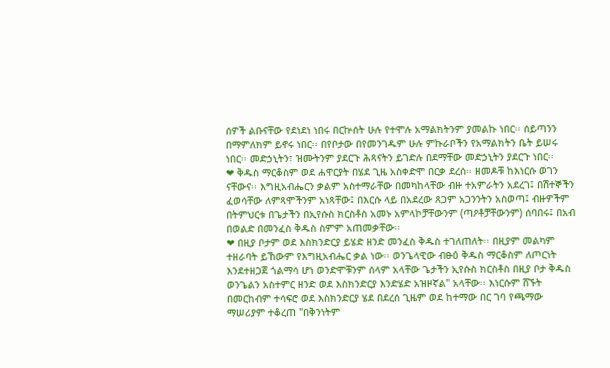ሰዎች ልቡናቸው የደነደነ ነበሩ በርኵሰት ሁሉ የተሞሉ አማልክትንም ያመልኩ ነበር፡፡ ሰይጣንን በማምለክም ይኖሩ ነበር፡፡ በየቦታው በየመንገዱም ሁሉ ምኩራቦችን የአማልክትን ቤት ይሠሩ ነበር፡፡ መድኃኒትን፣ ዝሙትንም ያደርጉ ሕጻናትን ይገድሉ በደማቸው መድኃኒትን ያደርጉ ነበር፡፡
❤ ቅዱስ ማርቆስም ወደ ሐዋርያት በሄደ ጊዜ አስቀድሞ በርቃ ደረሰ፡፡ ዘመዶቹ ከእነርሱ ወገን ናቸውና፡፡ እግዚአብሔርን ቃልም አስተማራቸው በመካከላቸው ብዙ ተአምራትን አደረገ፤ በሽተኞችን ፈወሳቸው ለምጻሞችንም አነጻቸው፤ በእርሱ ላይ በአደረው ጸጋም አጋንንትን አስወጣ፤ ብዙዎችም በትምህርቱ በጌታችን በኢየሱስ ክርስቶስ አመኑ አምላኮቻቸውንም (ጣዖቶቻቸውንም) ሰባበሩ፤ በአብ በወልድ በመንፈስ ቅዱስ ስምም አጠመቃቸው፡፡
❤ በዚያ ቦታም ወደ እስክንድርያ ይሄድ ዘንድ መንፈስ ቅዱስ ተገለጠለት፡፡ በዚያም መልካም ተዘራባት ይኸውም የእግዚአብሔር ቃል ነው፡፡ ወንጌላዊው ብፁዕ ቅዱስ ማርቆስም ለጦርነት እንደተዘጋጀ ጎልማሳ ሆነ ወንድሞቹንም ሰላም አላቸው ጌታችን ኢየሱስ ክርስቶስ በዚያ ቦታ ቅዱስ ወንጌልን አስተምር ዘንድ ወደ እስክንድርያ እንድሄድ አዝዞኛል" አላቸው፡፡ እነርሱም ሸኙት በመርከብም ተሳፍሮ ወደ እስክንድርያ ሄደ በደረሰ ጊዜም ወደ ከተማው በር ገባ የጫማው ማሠሪያም ተቆረጠ "በቅንነትም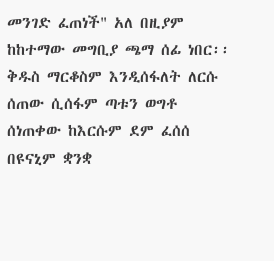መንገድ ፈጠነች" አለ በዚያም ከከተማው መግቢያ ጫማ ሰፊ ነበር፡፡ ቅዱስ ማርቆስም እንዲሰፋለት ለርሱ ሰጠው ሲሰፋም ጣቱን ወግቶ ሰነጠቀው ከእርሱም ደም ፈሰሰ በዩናኒም ቋንቋ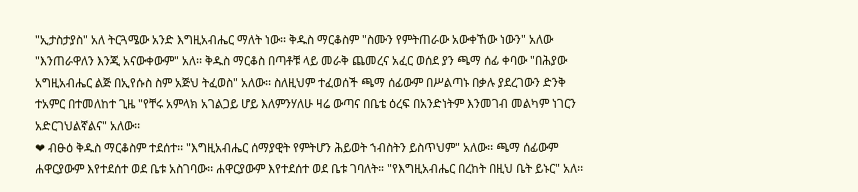"ኢታስታያስ" አለ ትርጓሜው አንድ እግዚአብሔር ማለት ነው፡፡ ቅዱስ ማርቆስም "ስሙን የምትጠራው አውቀኸው ነውን" አለው "እንጠራዋለን እንጂ አናውቀውም" አለ፡፡ ቅዱስ ማርቆስ በጣቶቹ ላይ መራቅ ጨመረና አፈር ወሰደ ያን ጫማ ሰፊ ቀባው "በሕያው አግዚአብሔር ልጅ በኢየሱስ ስም አጅህ ትፈወስ" አለው፡፡ ስለዚህም ተፈወሰች ጫማ ሰፊውም በሥልጣኑ በቃሉ ያደረገውን ድንቅ ተአምር በተመለከተ ጊዜ "የቸሩ አምላክ አገልጋይ ሆይ እለምንሃለሁ ዛሬ ውጣና በቤቴ ዕረፍ በአንድነትም እንመገብ መልካም ነገርን አድርገህልኛልና" አለው፡፡
❤ ብፁዕ ቅዱስ ማርቆስም ተደሰተ፡፡ "እግዚአብሔር ሰማያዊት የምትሆን ሕይወት ኀብስትን ይስጥህም" አለው፡፡ ጫማ ሰፊውም ሐዋርያውም እየተደሰተ ወደ ቤቱ አስገባው፡፡ ሐዋርያውም እየተደሰተ ወደ ቤቱ ገባለት። "የእግዚአብሔር በረከት በዚህ ቤት ይኑር" አለ፡፡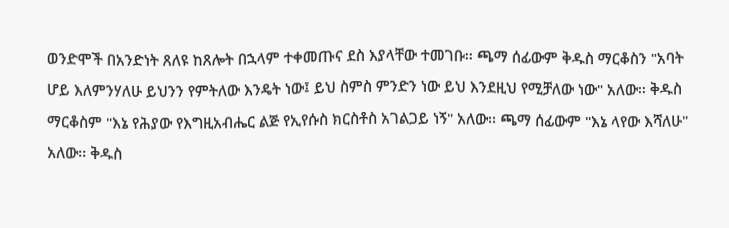ወንድሞች በአንድነት ጸለዩ ከጸሎት በኋላም ተቀመጡና ደስ እያላቸው ተመገቡ፡፡ ጫማ ሰፊውም ቅዱስ ማርቆስን "አባት ሆይ እለምንሃለሁ ይህንን የምትለው እንዴት ነው፤ ይህ ስምስ ምንድን ነው ይህ እንደዚህ የሚቻለው ነው" አለው፡፡ ቅዱስ ማርቆስም "እኔ የሕያው የእግዚአብሔር ልጅ የኢየሱስ ክርስቶስ አገልጋይ ነኝ" አለው፡፡ ጫማ ሰፊውም "እኔ ላየው እሻለሁ" አለው፡፡ ቅዱስ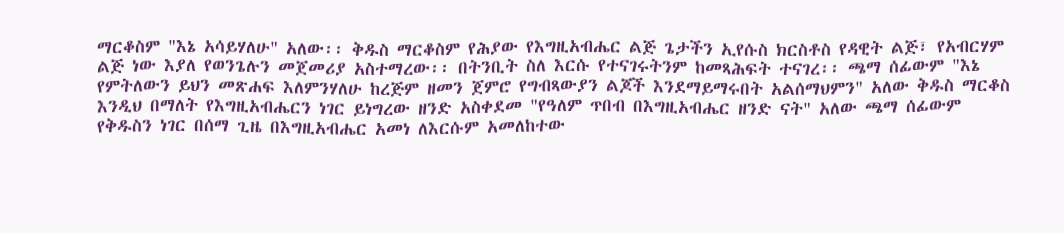ማርቆስም "እኔ አሳይሃለሁ" አለው፡፡ ቅዱስ ማርቆስም የሕያው የእግዚአብሔር ልጅ ጌታችን ኢየሱስ ክርስቶስ የዳዊት ልጅ፣ የአብርሃም ልጅ ነው እያለ የወንጌሉን መጀመሪያ አስተማረው፡፡ በትንቢት ስለ እርሱ የተናገሩትንም ከመጻሕፍት ተናገረ፡፡ ጫማ ሰፊውም "እኔ የምትለውን ይህን መጽሐፍ እለምንሃለሁ ከረጅም ዘመን ጀምሮ የግብጻውያን ልጆች እንደማይማሩበት አልሰማህምን" አለው ቅዱስ ማርቆስ እንዲህ በማለት የእግዚአብሔርን ነገር ይነግረው ዘንድ አስቀደመ "የዓለም ጥበብ በእግዚአብሔር ዘንድ ናት" አለው ጫማ ሰፊውም የቅዱስን ነገር በሰማ ጊዜ በእግዚአብሔር አመነ ለእርሱም አመለከተው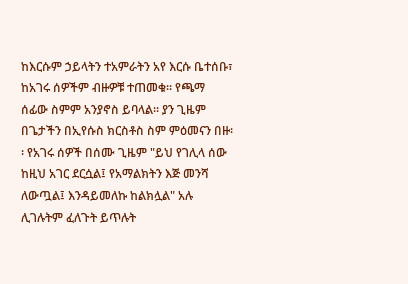ከእርሱም ኃይላትን ተአምራትን አየ እርሱ ቤተሰቡ፣ ከአገሩ ሰዎችም ብዙዎቹ ተጠመቁ፡፡ የጫማ ሰፊው ስምም አንያኖስ ይባላል፡፡ ያን ጊዜም በጌታችን በኢየሱስ ክርስቶስ ስም ምዕመናን በዙ፡፡ የአገሩ ሰዎች በሰሙ ጊዜም "ይህ የገሊላ ሰው ከዚህ አገር ደርሷል፤ የአማልክትን እጅ መንሻ ለውጧል፤ እንዳይመለኩ ከልክሏል" አሉ ሊገሉትም ፈለጉት ይጥሉት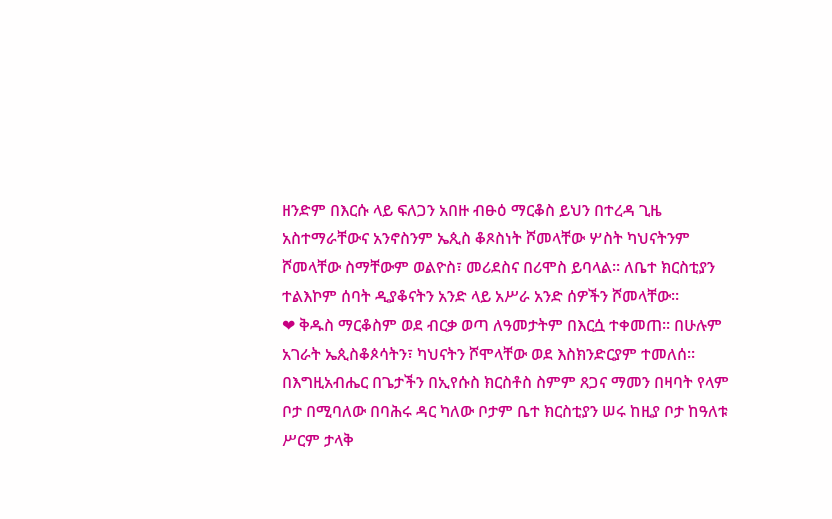ዘንድም በእርሱ ላይ ፍለጋን አበዙ ብፁዕ ማርቆስ ይህን በተረዳ ጊዜ አስተማራቸውና አንኖስንም ኤጲስ ቆጾስነት ሾመላቸው ሦስት ካህናትንም ሾመላቸው ስማቸውም ወልዮስ፣ መሪደስና በሪሞስ ይባላል፡፡ ለቤተ ክርስቲያን ተልእኮም ሰባት ዲያቆናትን አንድ ላይ አሥራ አንድ ሰዎችን ሾመላቸው፡፡
❤ ቅዱስ ማርቆስም ወደ ብርቃ ወጣ ለዓመታትም በእርሷ ተቀመጠ፡፡ በሁሉም አገራት ኤጲስቆጶሳትን፣ ካህናትን ሾሞላቸው ወደ እስክንድርያም ተመለሰ፡፡ በእግዚአብሔር በጌታችን በኢየሱስ ክርስቶስ ስምም ጸጋና ማመን በዛባት የላም ቦታ በሚባለው በባሕሩ ዳር ካለው ቦታም ቤተ ክርስቲያን ሠሩ ከዚያ ቦታ ከዓለቱ ሥርም ታላቅ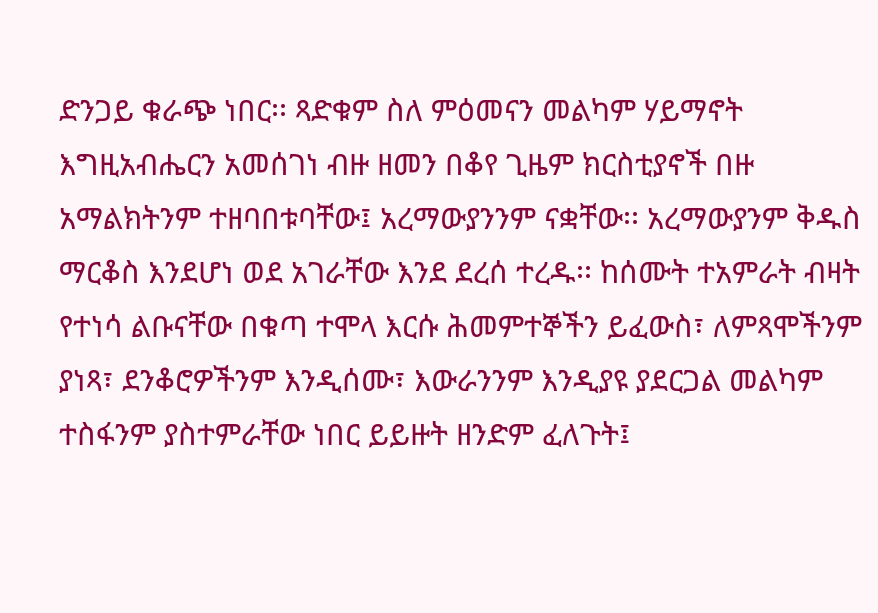ድንጋይ ቁራጭ ነበር፡፡ ጻድቁም ስለ ምዕመናን መልካም ሃይማኖት እግዚአብሔርን አመሰገነ ብዙ ዘመን በቆየ ጊዜም ክርስቲያኖች በዙ አማልክትንም ተዘባበቱባቸው፤ አረማውያንንም ናቋቸው፡፡ አረማውያንም ቅዱስ ማርቆስ እንደሆነ ወደ አገራቸው እንደ ደረሰ ተረዱ፡፡ ከሰሙት ተአምራት ብዛት የተነሳ ልቡናቸው በቁጣ ተሞላ እርሱ ሕመምተኞችን ይፈውስ፣ ለምጻሞችንም ያነጻ፣ ደንቆሮዎችንም እንዲሰሙ፣ እውራንንም እንዲያዩ ያደርጋል መልካም ተስፋንም ያስተምራቸው ነበር ይይዙት ዘንድም ፈለጉት፤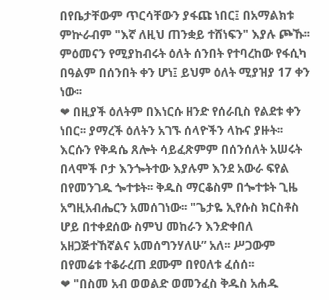በየቤታቸውም ጥርሳቸውን ያፋጩ ነበር፤ በአማልክቱ ምኵራብም "እኛ ለዚህ ጠንቋይ ተሸነፍን" እያሉ ጮኹ፡፡ ምዕመናን የሚያከብሩት ዕለት ሰንበት የተባረከው የፋሲካ በዓልም በሰንበት ቀን ሆነ፤ ይህም ዕለት ሚያዝያ 17 ቀን ነው፡፡
❤ በዚያች ዕለትም በእነርሱ ዘንድ የሰራቢስ የልደቱ ቀን ነበር፡፡ ያማረች ዕለትን አገኙ ሰላዮችን ላኩና ያዙት፡፡ እርሱን የቅዳሴ ጸሎት ሳይፈጽምም በሰንሰለት አሠሩት በላሞች ቦታ እንጐትተው እያሉም እንደ አውራ ፍየል በየመንገዱ ጐተቱት፡፡ ቅዱስ ማርቆስም በጐተቱት ጊዜ አግዚአብሔርን አመሰገነው፡፡ "ጌታዬ ኢየሱስ ክርስቶስ ሆይ በተቀደሰው ስምህ መከራን እንድቀበለ አዘጋጅተኸኛልና አመሰግንሃለሁ” አለ፡፡ ሥጋውም በየመሬቱ ተቆራረጠ ደሙም በየዐለቱ ፈሰሰ፡፡
❤ "በስመ አብ ወወልድ ወመንፈስ ቅዱስ አሐዱ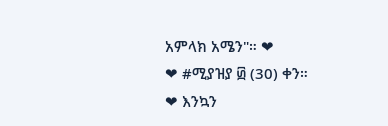አምላክ አሜን"። ❤
❤ #ሚያዝያ ፴ (30) ቀን።
❤ እንኳን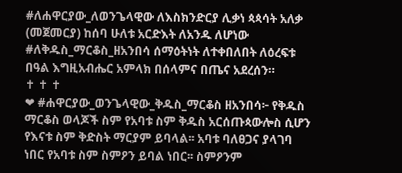#ለሐዋርያው_ለወንጌላዊው ለእስክንድርያ ሊቃነ ጳጳሳት አለቃ (መጀመርያ) ከሰባ ሁለቱ አርድእት ለአንዱ ለሆነው #ለቅዱስ_ማርቆስ_ዘአንበሳ ሰማዕትነት ለተቀበለበት ለዕረፍቱ በዓል እግዚአብሔር አምላክ በሰላምና በጤና አደረሰን።
✝ ✝ ✝
❤ #ሐዋርያው_ወንጌላዊው_ቅዱስ_ማርቆስ ዘአንበሳ፦ የቅዱስ ማርቆስ ወላጆች ስም የአባቱ ስም ቅዱስ አርሰጡጳውሎስ ሲሆን የእናቱ ስም ቅድስት ማርያም ይባላል፡፡ አባቱ ባለፀጋና ያላገባ ነበር የአባቱ ስም ስምዖን ይባል ነበር፡፡ ስምዖንም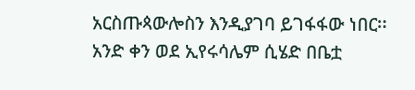አርስጡጳውሎስን እንዲያገባ ይገፋፋው ነበር፡፡ አንድ ቀን ወደ ኢየሩሳሌም ሲሄድ በቤቷ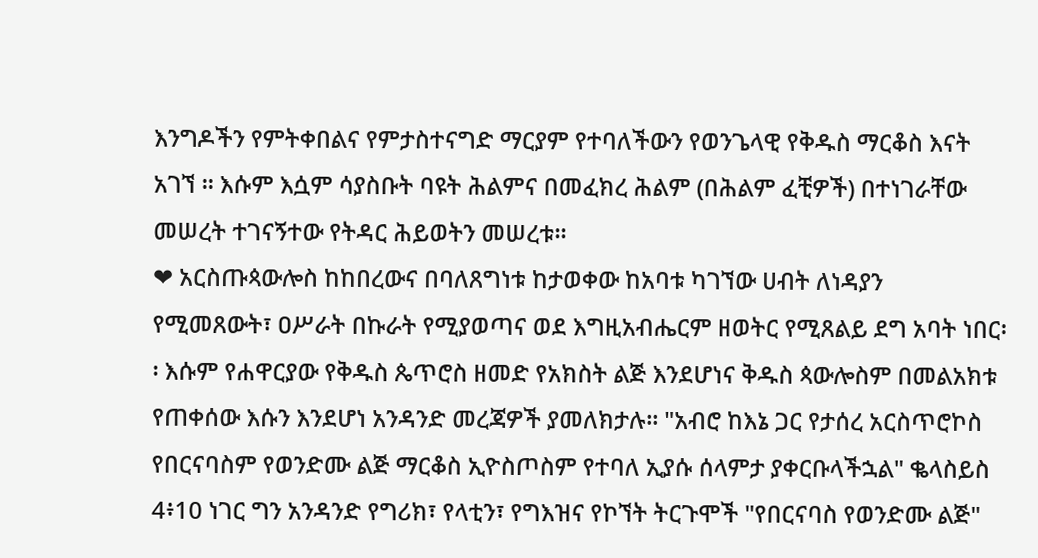እንግዶችን የምትቀበልና የምታስተናግድ ማርያም የተባለችውን የወንጌላዊ የቅዱስ ማርቆስ እናት አገኘ ፡፡ እሱም እሷም ሳያስቡት ባዩት ሕልምና በመፈክረ ሕልም (በሕልም ፈቺዎች) በተነገራቸው መሠረት ተገናኝተው የትዳር ሕይወትን መሠረቱ፡፡
❤ አርስጡጳውሎስ ከከበረውና በባለጸግነቱ ከታወቀው ከአባቱ ካገኘው ሀብት ለነዳያን የሚመጸውት፣ ዐሥራት በኩራት የሚያወጣና ወደ እግዚአብሔርም ዘወትር የሚጸልይ ደግ አባት ነበር፡፡ እሱም የሐዋርያው የቅዱስ ጴጥሮስ ዘመድ የአክስት ልጅ እንደሆነና ቅዱስ ጳውሎስም በመልአክቱ የጠቀሰው እሱን እንደሆነ አንዳንድ መረጃዎች ያመለክታሉ፡፡ "አብሮ ከእኔ ጋር የታሰረ አርስጥሮኮስ የበርናባስም የወንድሙ ልጅ ማርቆስ ኢዮስጦስም የተባለ ኢያሱ ሰላምታ ያቀርቡላችኋል" ቈላስይስ 4፥10 ነገር ግን አንዳንድ የግሪክ፣ የላቲን፣ የግእዝና የኮኘት ትርጉሞች "የበርናባስ የወንድሙ ልጅ"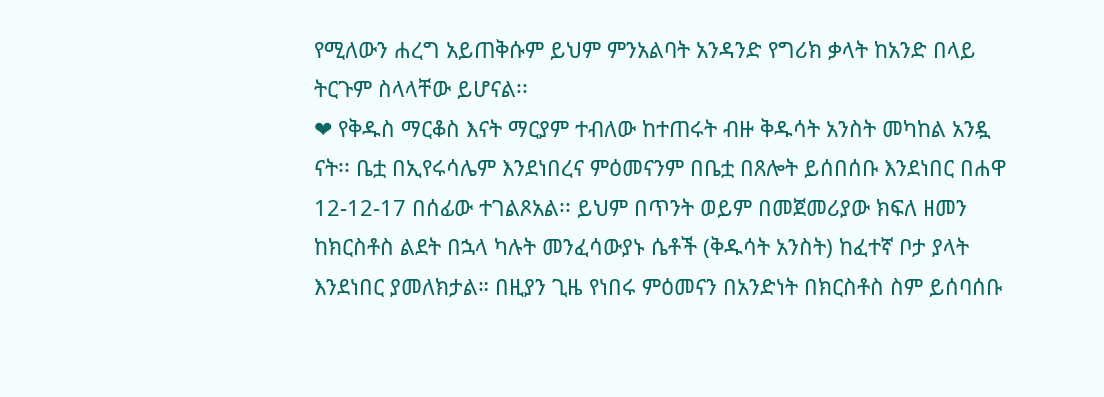የሚለውን ሐረግ አይጠቅሱም ይህም ምንአልባት አንዳንድ የግሪክ ቃላት ከአንድ በላይ ትርጉም ስላላቸው ይሆናል፡፡
❤ የቅዱስ ማርቆስ እናት ማርያም ተብለው ከተጠሩት ብዙ ቅዱሳት አንስት መካከል አንዷ ናት፡፡ ቤቷ በኢየሩሳሌም እንደነበረና ምዕመናንም በቤቷ በጸሎት ይሰበሰቡ እንደነበር በሐዋ 12-12-17 በሰፊው ተገልጾአል፡፡ ይህም በጥንት ወይም በመጀመሪያው ክፍለ ዘመን ከክርስቶስ ልደት በኋላ ካሉት መንፈሳውያኑ ሴቶች (ቅዱሳት አንስት) ከፈተኛ ቦታ ያላት እንደነበር ያመለክታል። በዚያን ጊዜ የነበሩ ምዕመናን በአንድነት በክርስቶስ ስም ይሰባሰቡ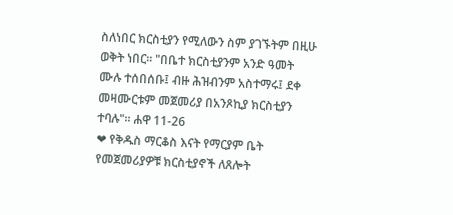ስለነበር ክርስቲያን የሚለውን ስም ያገኙትም በዚሁ ወቅት ነበር፡፡ "በቤተ ክርስቲያንም አንድ ዓመት ሙሉ ተሰበሰቡ፤ ብዙ ሕዝብንም አስተማሩ፤ ደቀ መዛሙርቱም መጀመሪያ በአንጾኪያ ክርስቲያን ተባሉ"፡፡ ሐዋ 11-26
❤ የቅዱስ ማርቆስ እናት የማርያም ቤት የመጀመሪያዎቹ ክርስቲያኖች ለጸሎት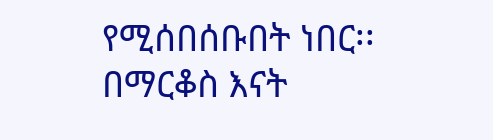የሚሰበሰቡበት ነበር፡፡ በማርቆስ እናት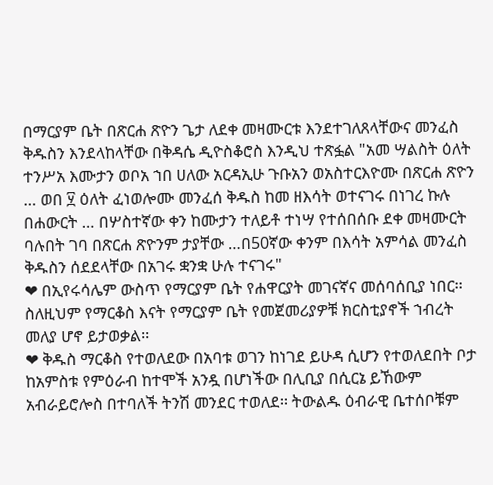በማርያም ቤት በጽርሐ ጽዮን ጌታ ለደቀ መዛሙርቱ እንደተገለጸላቸውና መንፈስ ቅዱስን እንደላከላቸው በቅዳሴ ዲዮስቆሮስ እንዲህ ተጽፏል "አመ ሣልስት ዕለት ተንሥአ እሙታን ወቦአ ኀበ ሀለው አርዳኢሁ ጉቡአን ወአስተርእዮሙ በጽርሐ ጽዮን … ወበ ፶ ዕለት ፈነወሎሙ መንፈሰ ቅዱስ ከመ ዘእሳት ወተናገሩ በነገረ ኩሉ በሐውርት … በሦስተኛው ቀን ከሙታን ተለይቶ ተነሣ የተሰበሰቡ ደቀ መዛሙርት ባሉበት ገባ በጽርሐ ጽዮንም ታያቸው …በ50ኛው ቀንም በእሳት አምሳል መንፈስ ቅዱስን ሰደደላቸው በአገሩ ቋንቋ ሁሉ ተናገሩ"
❤ በኢየሩሳሌም ውስጥ የማርያም ቤት የሐዋርያት መገናኛና መሰባሰቢያ ነበር፡፡ ስለዚህም የማርቆስ እናት የማርያም ቤት የመጀመሪያዎቹ ክርስቲያኖች ኀብረት መለያ ሆኖ ይታወቃል፡፡
❤ ቅዱስ ማርቆስ የተወለደው በአባቱ ወገን ከነገደ ይሁዳ ሲሆን የተወለደበት ቦታ ከአምስቱ የምዕራብ ከተሞች አንዷ በሆነችው በሊቢያ በሲርኔ ይኸውም አብራይሮሎስ በተባለች ትንሽ መንደር ተወለደ፡፡ ትውልዱ ዕብራዊ ቤተሰቦቹም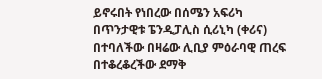ይኖሩበት የነበረው በሰሜን አፍሪካ በጥንታዊቱ ፔንዲፓሊስ ሲሪኒካ (ቀሪና) በተባለችው በዛሬው ሊቢያ ምዕራባዊ ጠረፍ በተቆረቆረችው ደማቅ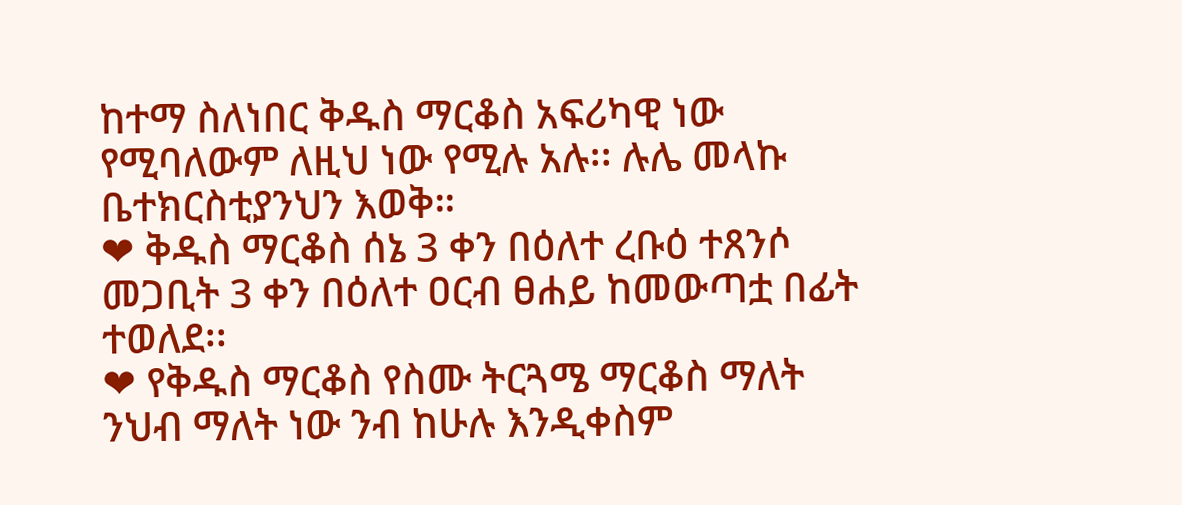ከተማ ስለነበር ቅዱስ ማርቆስ አፍሪካዊ ነው የሚባለውም ለዚህ ነው የሚሉ አሉ፡፡ ሉሌ መላኩ ቤተክርስቲያንህን እወቅ።
❤ ቅዱስ ማርቆስ ሰኔ 3 ቀን በዕለተ ረቡዕ ተጸንሶ መጋቢት 3 ቀን በዕለተ ዐርብ ፀሐይ ከመውጣቷ በፊት ተወለደ፡፡
❤ የቅዱስ ማርቆስ የስሙ ትርጓሜ ማርቆስ ማለት ንህብ ማለት ነው ንብ ከሁሉ እንዲቀስም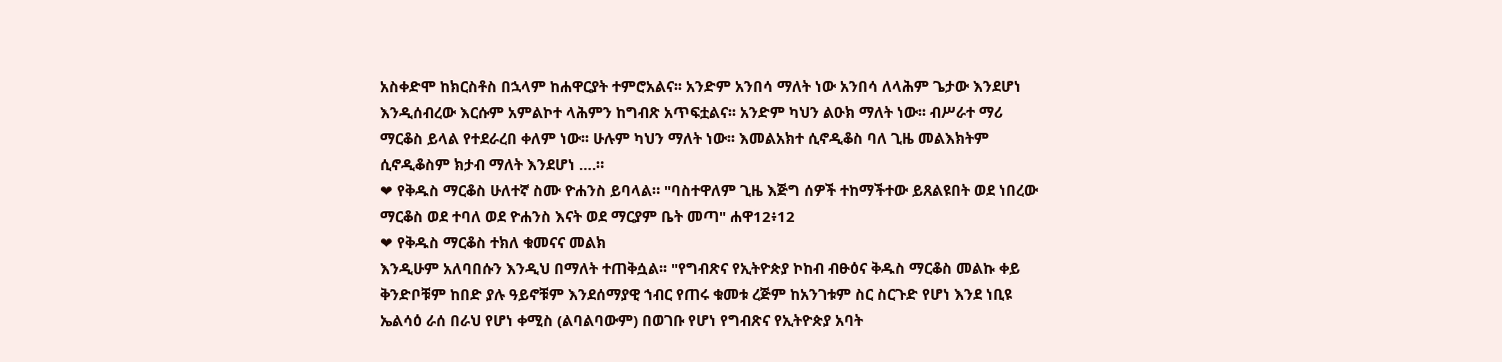አስቀድሞ ከክርስቶስ በኋላም ከሐዋርያት ተምሮአልና፡፡ አንድም አንበሳ ማለት ነው አንበሳ ለላሕም ጌታው እንደሆነ እንዲሰብረው እርሱም አምልኮተ ላሕምን ከግብጽ አጥፍቷልና፡፡ አንድም ካህን ልዑክ ማለት ነው፡፡ ብሥራተ ማሪ ማርቆስ ይላል የተደራረበ ቀለም ነው፡፡ ሁሉም ካህን ማለት ነው፡፡ እመልአክተ ሲኖዲቆስ ባለ ጊዜ መልእክትም ሲኖዲቆስም ክታብ ማለት እንደሆነ ….።
❤ የቅዱስ ማርቆስ ሁለተኛ ስሙ ዮሐንስ ይባላል። "ባስተዋለም ጊዜ እጅግ ሰዎች ተከማችተው ይጸልዩበት ወደ ነበረው ማርቆስ ወደ ተባለ ወደ ዮሐንስ እናት ወደ ማርያም ቤት መጣ" ሐዋ12፥12
❤ የቅዱስ ማርቆስ ተክለ ቁመናና መልክ
እንዲሁም አለባበሱን እንዲህ በማለት ተጠቅሷል፡፡ "የግብጽና የኢትዮጵያ ኮከብ ብፁዕና ቅዱስ ማርቆስ መልኩ ቀይ ቅንድቦቹም ከበድ ያሉ ዓይኖቹም እንደሰማያዊ ኀብር የጠሩ ቁመቱ ረጅም ከአንገቱም ስር ስርጉድ የሆነ እንደ ነቢዩ ኤልሳዕ ራሰ በራህ የሆነ ቀሚስ (ልባልባውም) በወገቡ የሆነ የግብጽና የኢትዮጵያ አባት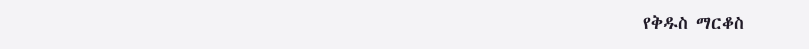የቅዱስ ማርቆስ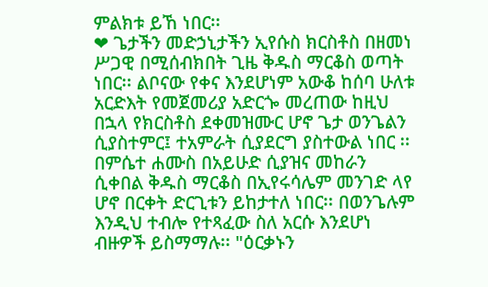ምልክቱ ይኸ ነበር፡፡
❤ ጌታችን መድኃኒታችን ኢየሱስ ክርስቶስ በዘመነ ሥጋዊ በሚሰብክበት ጊዜ ቅዱስ ማርቆስ ወጣት ነበር፡፡ ልቦናው የቀና እንደሆነም አውቆ ከሰባ ሁለቱ አርድእት የመጀመሪያ አድርጐ መረጠው ከዚህ በኋላ የክርስቶስ ደቀመዝሙር ሆኖ ጌታ ወንጌልን ሲያስተምር፤ ተአምራት ሲያደርግ ያስተውል ነበር ፡፡ በምሴተ ሐሙስ በአይሁድ ሲያዝና መከራን ሲቀበል ቅዱስ ማርቆስ በኢየሩሳሌም መንገድ ላየ ሆኖ በርቀት ድርጊቱን ይከታተለ ነበር፡፡ በወንጌሉም እንዲህ ተብሎ የተጻፈው ስለ አርሱ እንደሆነ ብዙዎች ይስማማሉ፡፡ "ዕርቃኑን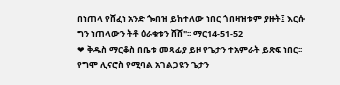በነጠላ የሸፈነ አንድ ጐበዝ ይከተለው ነበር ጎበዛዝቱም ያዙት፤ እርሱ ግን ነጠላውን ትቶ ዕራቁቱን ሸሸ"፡፡ ማር14-51-52
❤ ቅዱስ ማርቆስ በቤቱ መጻፊያ ይዞ የጌታን ተአምራት ይጽፍ ነበር፡፡ የግሞ ሊናሮስ የሚባል አገልጋዩን ጌታን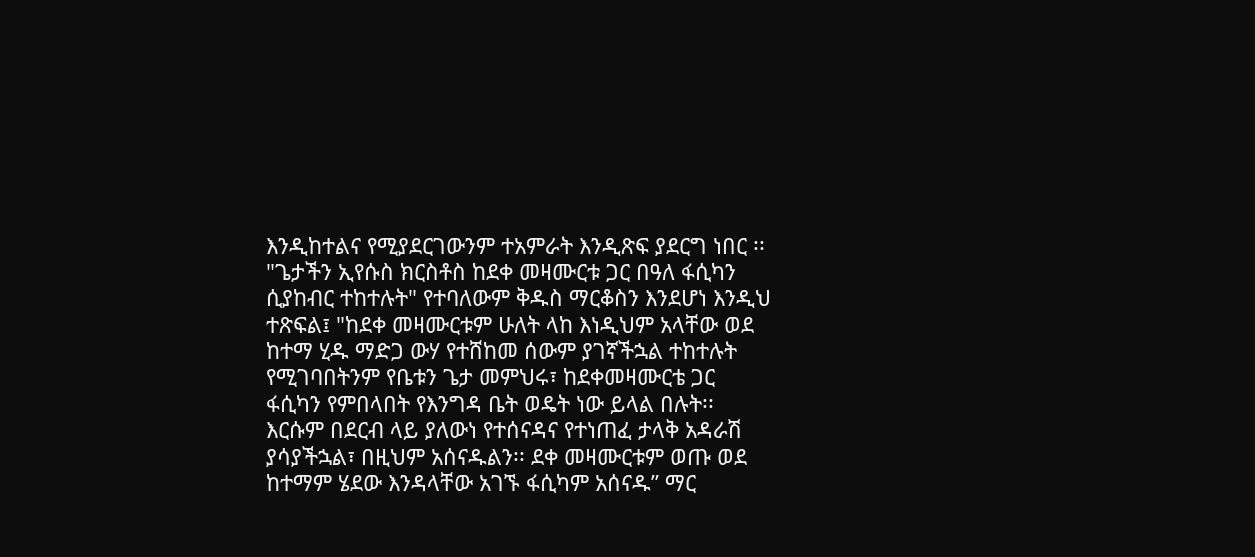እንዲከተልና የሚያደርገውንም ተአምራት እንዲጽፍ ያደርግ ነበር ፡፡ "ጌታችን ኢየሱስ ክርስቶስ ከደቀ መዛሙርቱ ጋር በዓለ ፋሲካን ሲያከብር ተከተሉት" የተባለውም ቅዱስ ማርቆስን እንደሆነ እንዲህ ተጽፍል፤ "ከደቀ መዛሙርቱም ሁለት ላከ እነዲህም አላቸው ወደ ከተማ ሂዱ ማድጋ ውሃ የተሸከመ ሰውም ያገኛችኋል ተከተሉት የሚገባበትንም የቤቱን ጌታ መምህሩ፣ ከደቀመዛሙርቴ ጋር ፋሲካን የምበላበት የእንግዳ ቤት ወዴት ነው ይላል በሉት፡፡ እርሱም በደርብ ላይ ያለውነ የተሰናዳና የተነጠፈ ታላቅ አዳራሽ ያሳያችኋል፣ በዚህም አሰናዱልን፡፡ ደቀ መዛሙርቱም ወጡ ወደ ከተማም ሄደው እንዳላቸው አገኙ ፋሲካም አሰናዱ” ማር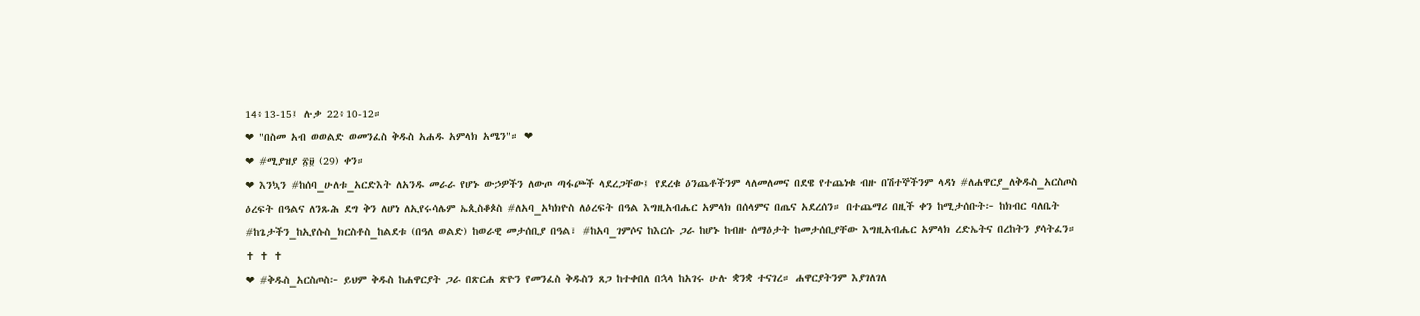14፥13-15፤ ሉቃ 22፥10-12።
❤ "በስመ አብ ወወልድ ወመንፈስ ቅዱስ አሐዱ አምላክ አሜን"። ❤
❤ #ሚያዝያ ፳፱ (29) ቀን።
❤ እንኳን #ከሰባ_ሁለቱ_አርድእት ለአንዱ መራራ የሆኑ ውኃዎችን ለውጦ ጣፋጮች ላደረጋቸው፤ የደረቁ ዕንጨቶችንም ላለመለመና በደዌ የተጨነቁ ብዙ በሽተኞችንም ላዳነ #ለሐዋርያ_ለቅዱስ_አርስጦስ ዕረፍት በዓልና ለንጹሕ ደግ ቅን ለሆነ ለኢየሩሳሌም ኤጲስቆጶስ #ለአባ_አካክዮስ ለዕረፍት በዓል እግዚአብሔር አምላክ በሰላምና በጤና አደረሰን። በተጨማሪ በዚች ቀን ከሚታሰቡት፦ ከክብር ባለቤት #ከጌታችን_ከኢየሱስ_ክርስቶስ_ከልደቱ (በዓለ ወልድ) ከወራዊ መታሰቢያ በዓል፣ #ከአባ_ገምሶና ከእርሱ ጋራ ከሆኑ ከብዙ ሰማዕታት ከመታሰቢያቸው እግዚአብሔር አምላክ ረድኤትና በረከትን ያሳትፈን።
✝ ✝ ✝
❤ #ቅዱስ_አርስጦስ፦ ይህም ቅዱስ ከሐዋርያት ጋራ በጽርሐ ጽዮን የመንፈስ ቅዱስን ጸጋ ከተቀበለ በኋላ ከአገሩ ሁሉ ቋንቋ ተናገረ። ሐዋርያትንም እያገለገለ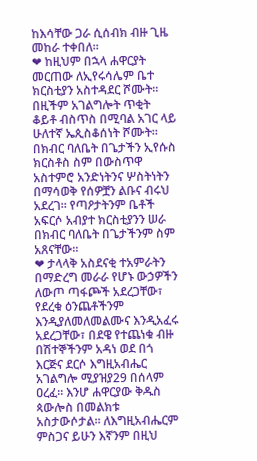ከእሳቸው ጋራ ሲሰብክ ብዙ ጊዜ መከራ ተቀበለ።
❤ ከዚህም በኋላ ሐዋርያት መርጠው ለኢየሩሳሌም ቤተ ክርስቲያን አስተዳደር ሾሙት። በዚችም አገልግሎት ጥቂት ቆይቶ ብስጥስ በሚባል አገር ላይ ሁለተኛ ኤጲስቆሰነት ሾሙት። በክብር ባለቤት በጌታችን ኢየሱስ ክርስቶስ ስም በውስጥዋ አስተምሮ አንድነትንና ሦስትነትን በማሳወቅ የሰዎቿን ልቡና ብሩህ አደረገ። የጣዖታትንም ቤቶች አፍርሶ አብያተ ክርስቲያንን ሠራ በክብር ባለቤት በጌታችንም ስም አጸናቸው።
❤ ታላላቅ አስደናቂ ተአምራትን በማድረግ መራራ የሆኑ ውኃዎችን ለውጦ ጣፋጮች አደረጋቸው፣ የደረቁ ዕንጨቶችንም እንዲያለመለመልሙና እንዲአፈሩ አደረጋቸው፣ በደዌ የተጨነቁ ብዙ በሽተኞችንም አዳነ ወደ በጎ እርጅና ደርሶ እግዚአብሔር አገልግሎ ሚያዝያ29 በሰላም ዐረፈ። እንሆ ሐዋርያው ቅዱስ ጳውሎስ በመልክቱ አስታውሶታል። ለእግዚአብሔርም ምስጋና ይሁን እኛንም በዚህ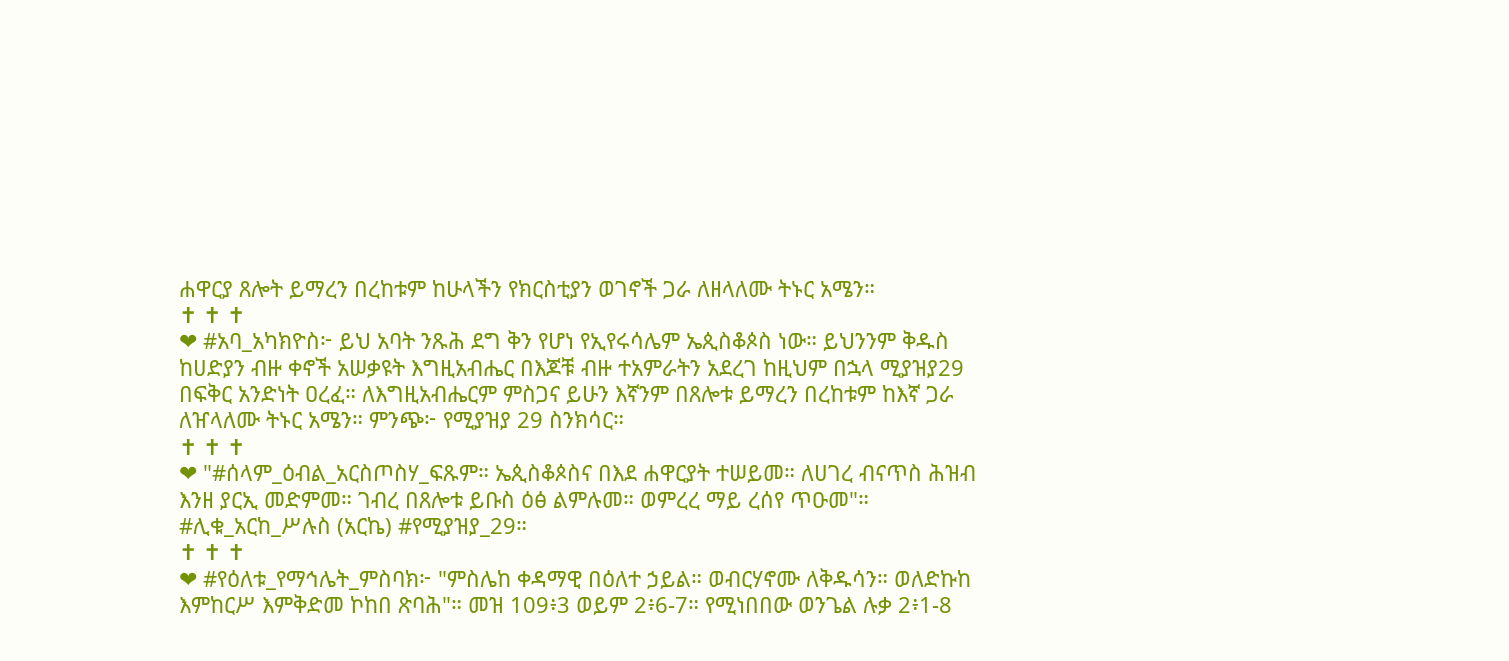ሐዋርያ ጸሎት ይማረን በረከቱም ከሁላችን የክርስቲያን ወገኖች ጋራ ለዘላለሙ ትኑር አሜን።
✝ ✝ ✝
❤ #አባ_አካክዮስ፦ ይህ አባት ንጹሕ ደግ ቅን የሆነ የኢየሩሳሌም ኤጲስቆጶስ ነው። ይህንንም ቅዱስ ከሀድያን ብዙ ቀኖች አሠቃዩት እግዚአብሔር በእጆቹ ብዙ ተአምራትን አደረገ ከዚህም በኋላ ሚያዝያ29 በፍቅር አንድነት ዐረፈ። ለእግዚአብሔርም ምስጋና ይሁን እኛንም በጸሎቱ ይማረን በረከቱም ከእኛ ጋራ ለዠላለሙ ትኑር አሜን። ምንጭ፦ የሚያዝያ 29 ስንክሳር።
✝ ✝ ✝
❤ "#ሰላም_ዕብል_አርስጦስሃ_ፍጹም። ኤጲስቆጶስና በእደ ሐዋርያት ተሠይመ። ለሀገረ ብናጥስ ሕዝብ እንዘ ያርኢ መድምመ። ገብረ በጸሎቱ ይቡስ ዕፅ ልምሉመ። ወምረረ ማይ ረሰየ ጥዑመ"። #ሊቁ_አርከ_ሥሉስ (አርኬ) #የሚያዝያ_29።
✝ ✝ ✝
❤ #የዕለቱ_የማኅሌት_ምስባክ፦ "ምስሌከ ቀዳማዊ በዕለተ ኃይል። ወብርሃኖሙ ለቅዱሳን። ወለድኩከ እምከርሥ እምቅድመ ኮከበ ጽባሕ"። መዝ 109፥3 ወይም 2፥6-7። የሚነበበው ወንጌል ሉቃ 2፥1-8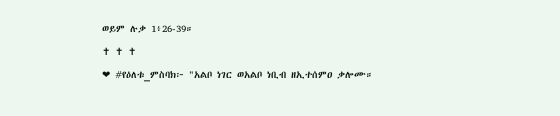ወይም ሉቃ 1፥26-39።
✝ ✝ ✝
❤ #የዕለቱ_ምስባክ፦ "አልቦ ነገር ወአልቦ ነቢብ ዘኢተሰምዐ ቃሎሙ።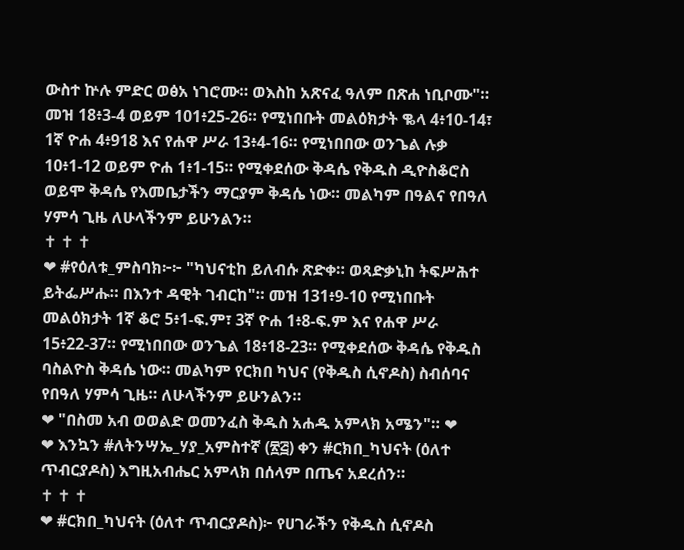ውስተ ኵሉ ምድር ወፅአ ነገሮሙ። ወእስከ አጽናፈ ዓለም በጽሐ ነቢቦሙ"። መዝ 18፥3-4 ወይም 101፥25-26። የሚነበቡት መልዕክታት ቈላ 4፥10-14፣ 1ኛ ዮሐ 4፥918 እና የሐዋ ሥራ 13፥4-16። የሚነበበው ወንጌል ሉቃ 10፥1-12 ወይም ዮሐ 1፥1-15። የሚቀደሰው ቅዳሴ የቅዱስ ዲዮስቆሮስ ወይሞ ቅዳሴ የእመቤታችን ማርያም ቅዳሴ ነው። መልካም በዓልና የበዓለ ሃምሳ ጊዜ ለሁላችንም ይሁንልን።
✝ ✝ ✝
❤ #የዕለቱ_ምስባክ፦፦ "ካህናቲከ ይለብሱ ጽድቀ። ወጻድቃኒከ ትፍሥሕተ ይትፌሥሑ። በእንተ ዳዊት ገብርከ"። መዝ 131፥9-10 የሚነበቡት መልዕክታት 1ኛ ቆሮ 5፥1-ፍ.ም፣ 3ኛ ዮሐ 1፥8-ፍ.ም እና የሐዋ ሥራ 15፥22-37። የሚነበበው ወንጌል 18፥18-23። የሚቀደሰው ቅዳሴ የቅዱስ ባስልዮስ ቅዳሴ ነው። መልካም የርክበ ካህና (የቅዱስ ሲኖዶስ) ስብሰባና የበዓለ ሃምሳ ጊዜ። ለሁላችንም ይሁንልን።
❤ "በስመ አብ ወወልድ ወመንፈስ ቅዱስ አሐዱ አምላክ አሜን"። ❤
❤ እንኳን #ለትንሣኤ_ሃያ_አምስተኛ (፳፭) ቀን #ርክበ_ካህናት (ዕለተ ጥብርያዶስ) እግዚአብሔር አምላክ በሰላም በጤና አደረሰን።
✝ ✝ ✝
❤ #ርክበ_ካህናት (ዕለተ ጥብርያዶስ)፦ የሀገራችን የቅዱስ ሲኖዶስ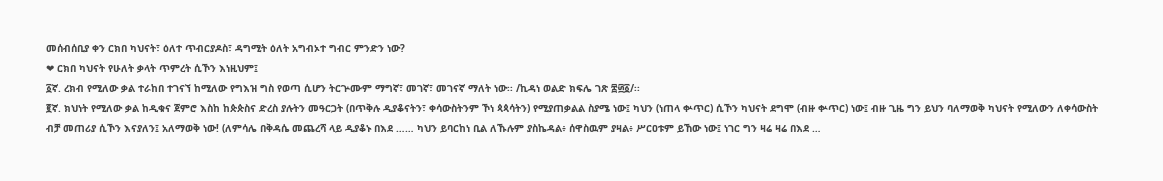መሰብሰቢያ ቀን ርክበ ካህናት፣ ዕለተ ጥብርያዶስ፣ ዳግሚት ዕለት አግብኦተ ግብር ምንድን ነው?
❤ ርክበ ካህናት የሁለት ቃላት ጥምረት ሲኾን እነዚህም፤
፩ኛ. ረክብ የሚለው ቃል ተራከበ ተገናኘ ከሚለው የግእዝ ግስ የወጣ ሲሆን ትርጕሙም ማግኛ፣ መገኛ፣ መገናኛ ማለት ነው፡፡ /ኪዳነ ወልድ ክፍሌ ገጽ ፰፴፩/፡፡
፪ኛ. ክህነት የሚለው ቃል ከዲቁና ጀምሮ እስከ ከጵጵስና ድረስ ያሉትን መዓርጋት (በጥቅሉ ዲያቆናትን፣ ቀሳውስትንም ኾነ ጳጳሳትን) የሚያጠቃልል ስያሜ ነው፤ ካህን (ነጠላ ቍጥር) ሲኾን ካህናት ደግሞ (ብዙ ቍጥር) ነው፤ ብዙ ጊዜ ግን ይህን ባለማወቅ ካህናት የሚለውን ለቀሳውስት ብቻ መጠሪያ ሲኾን እናያለን፤ አለማወቅ ነው! (ለምሳሌ በቅዳሴ መጨረሻ ላይ ዲያቆኑ በእደ …… ካህን ይባርከነ ቢል ለኹሉም ያስኬዳል፥ ሰዋስዉም ያዛል፥ ሥርዐቱም ይኸው ነው፤ ነገር ግን ዛሬ ዛሬ በእደ …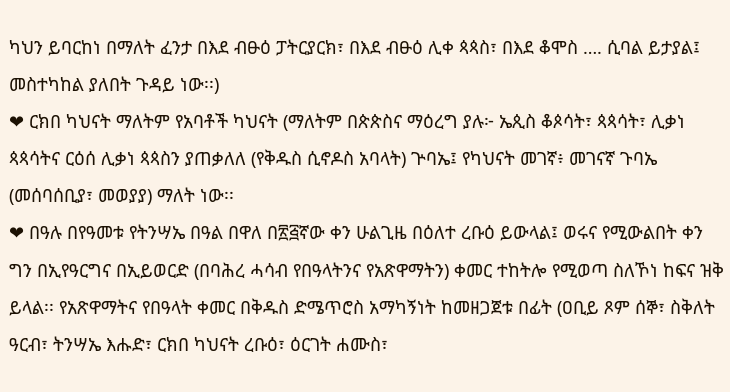ካህን ይባርከነ በማለት ፈንታ በእደ ብፁዕ ፓትርያርክ፣ በእደ ብፁዕ ሊቀ ጳጳስ፣ በእደ ቆሞስ …. ሲባል ይታያል፤ መስተካከል ያለበት ጉዳይ ነው፡፡)
❤ ርክበ ካህናት ማለትም የአባቶች ካህናት (ማለትም በጵጵስና ማዕረግ ያሉ፦ ኤጲስ ቆጶሳት፣ ጳጳሳት፣ ሊቃነ ጳጳሳትና ርዕሰ ሊቃነ ጳጳስን ያጠቃለለ (የቅዱስ ሲኖዶስ አባላት) ጕባኤ፤ የካህናት መገኛ፥ መገናኛ ጉባኤ (መሰባሰቢያ፣ መወያያ) ማለት ነው፡፡
❤ በዓሉ በየዓመቱ የትንሣኤ በዓል በዋለ በ፳፭ኛው ቀን ሁልጊዜ በዕለተ ረቡዕ ይውላል፤ ወሩና የሚውልበት ቀን ግን በኢየዓርግና በኢይወርድ (በባሕረ ሓሳብ የበዓላትንና የአጽዋማትን) ቀመር ተከትሎ የሚወጣ ስለኾነ ከፍና ዝቅ ይላል፡፡ የአጽዋማትና የበዓላት ቀመር በቅዱስ ድሜጥሮስ አማካኝነት ከመዘጋጀቱ በፊት (ዐቢይ ጾም ሰኞ፣ ስቅለት ዓርብ፣ ትንሣኤ እሑድ፣ ርክበ ካህናት ረቡዕ፣ ዕርገት ሐሙስ፣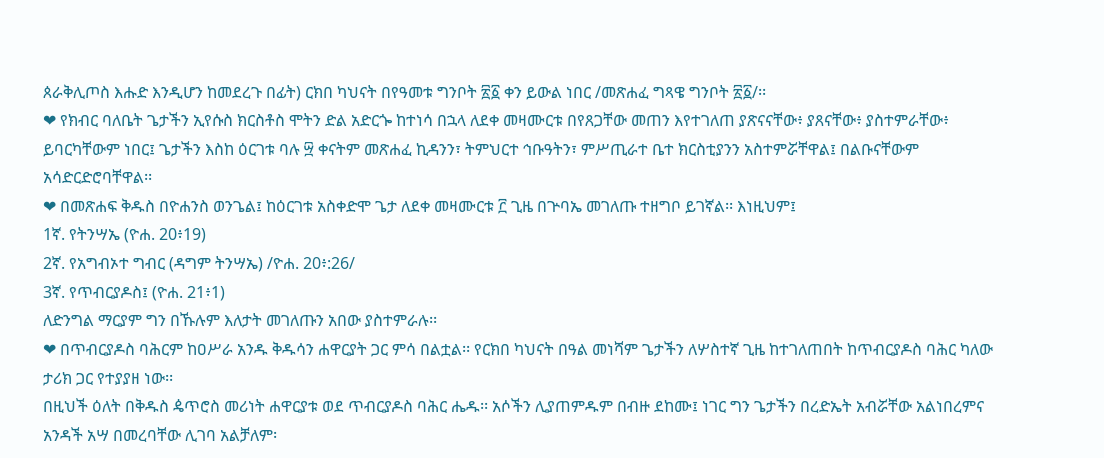ጰራቅሊጦስ እሑድ እንዲሆን ከመደረጉ በፊት) ርክበ ካህናት በየዓመቱ ግንቦት ፳፩ ቀን ይውል ነበር /መጽሐፈ ግጻዌ ግንቦት ፳፩/፡፡
❤ የክብር ባለቤት ጌታችን ኢየሱስ ክርስቶስ ሞትን ድል አድርጐ ከተነሳ በኋላ ለደቀ መዛሙርቱ በየጸጋቸው መጠን እየተገለጠ ያጽናናቸው፥ ያጸናቸው፥ ያስተምራቸው፥ ይባርካቸውም ነበር፤ ጌታችን እስከ ዕርገቱ ባሉ ፵ ቀናትም መጽሐፈ ኪዳንን፣ ትምህርተ ኅቡዓትን፣ ምሥጢራተ ቤተ ክርስቲያንን አስተምሯቸዋል፤ በልቡናቸውም አሳድርድሮባቸዋል፡፡
❤ በመጽሐፍ ቅዱስ በዮሐንስ ወንጌል፤ ከዕርገቱ አስቀድሞ ጌታ ለደቀ መዛሙርቱ ፫ ጊዜ በጕባኤ መገለጡ ተዘግቦ ይገኛል፡፡ እነዚህም፤
1ኛ. የትንሣኤ (ዮሐ. 20፥19)
2ኛ. የአግብኦተ ግብር (ዳግም ትንሣኤ) /ዮሐ. 20፥:26/
3ኛ. የጥብርያዶስ፤ (ዮሐ. 21፥1)
ለድንግል ማርያም ግን በኹሉም እለታት መገለጡን አበው ያስተምራሉ፡፡
❤ በጥብርያዶስ ባሕርም ከዐሥራ አንዱ ቅዱሳን ሐዋርያት ጋር ምሳ በልቷል፡፡ የርክበ ካህናት በዓል መነሻም ጌታችን ለሦስተኛ ጊዜ ከተገለጠበት ከጥብርያዶስ ባሕር ካለው ታሪክ ጋር የተያያዘ ነው፡፡
በዚህች ዕለት በቅዱስ ዼጥሮስ መሪነት ሐዋርያቱ ወደ ጥብርያዶስ ባሕር ሔዱ፡፡ አሶችን ሊያጠምዱም በብዙ ደከሙ፤ ነገር ግን ጌታችን በረድኤት አብሯቸው አልነበረምና አንዳች አሣ በመረባቸው ሊገባ አልቻለም፡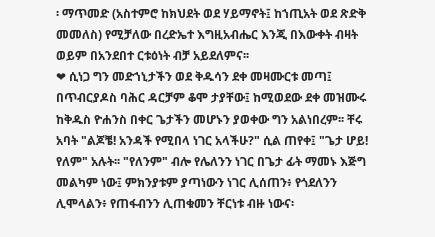፡ ማጥመድ (አስተምሮ ከክህደት ወደ ሃይማኖት፤ ከኀጢአት ወደ ጽድቅ መመለስ) የሚቻለው በረድኤተ እግዚአብሔር እንጂ በእውቀት ብዛት ወይም በአንደበተ ርቱዕነት ብቻ አይደለምና፡፡
❤ ሲነጋ ግን መድኀኒታችን ወደ ቅዱሳን ደቀ መዛሙርቱ መጣ፤ በጥብርያዶስ ባሕር ዳርቻም ቆሞ ታያቸው፤ ከሚወደው ደቀ መዝሙሩ ከቅዱስ ዮሐንስ በቀር ጌታችን መሆኑን ያወቀው ግን አልነበረም፡፡ ቸሩ አባት "ልጆቼ! አንዳች የሚበላ ነገር አላችሁ?" ሲል ጠየቀ፤ "ጌታ ሆይ! የለም" አሉት፡፡ "የለንም" ብሎ የሌለንን ነገር በጌታ ፊት ማመኑ እጅግ መልካም ነው፤ ምክንያቱም ያጣነውን ነገር ሊሰጠን፥ የጎደለንን ሊሞላልን፥ የጠፋብንን ሊጠቁመን ቸርነቱ ብዙ ነውና፡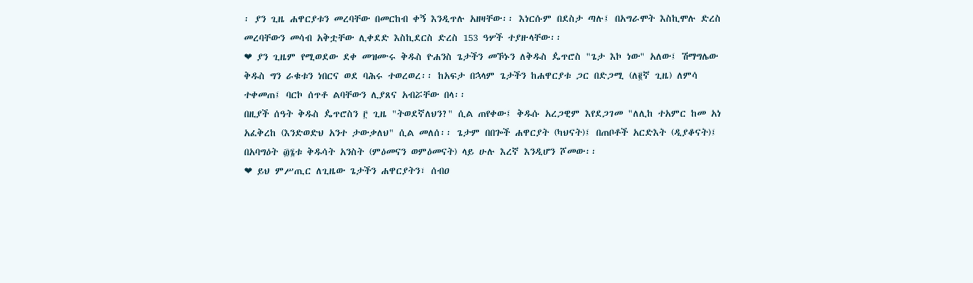፡ ያን ጊዜ ሐዋርያቱን መረባቸው በመርከብ ቀኝ እንዲጥሉ አዘዛቸው፡፡ እነርሱም በደስታ ጣሉ፤ በአግራሞት እስኪሞሉ ድረስ መረባቸውን መሳብ አቅቷቸው ሊቀደድ እስኪደርስ ድረስ 153 ዓሦች ተያዙላቸው፡፡
❤ ያን ጊዜም የሚወደው ደቀ መዝሙሩ ቅዱስ ዮሐንስ ጌታችን መኾኑን ለቅዱስ ዼጥሮስ "ጌታ እኮ ነው" አለው፤ ሽማግሌው ቅዱስ ግን ራቁቱን ነበርና ወደ ባሕሩ ተወረወረ፡፡ ከአፍታ በኋላም ጌታችን ከሐዋርያቱ ጋር በድጋሚ (ለ፪ኛ ጊዜ) ለምሳ ተቀመጠ፤ ባርኮ ሰጥቶ ልባቸውን ሊያጸና አብሯቸው በላ፡፡
በዚያች ሰዓት ቅዱስ ዼጥሮስን ፫ ጊዜ "ትወደኛለህን?" ሲል ጠየቀው፤ ቅዱሱ አረጋዊም እየደጋገመ "ለሊከ ተአምር ከመ አነ አፈቅረከ (እንድወድህ አንተ ታውቃለህ" ሲል መለሰ፡፡ ጌታም በበጐች ሐዋርያት (ካህናት)፤ በጠቦቶች አርድእት (ዲያቆናት)፤ በአባግዕት ፴፮ቱ ቅዱሳት አንስት (ምዕመናን ወምዕመናት) ላይ ሁሉ እረኛ እንዲሆን ሾመው፡፡
❤ ይህ ምሥጢር ለጊዜው ጌታችን ሐዋርያትን፣ ሰብዐ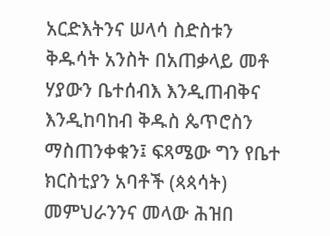አርድእትንና ሠላሳ ስድስቱን ቅዱሳት አንስት በአጠቃላይ መቶ ሃያውን ቤተሰብእ እንዲጠብቅና እንዲከባከብ ቅዱስ ጴጥሮስን ማስጠንቀቁን፤ ፍጻሜው ግን የቤተ ክርስቲያን አባቶች (ጳጳሳት) መምህራንንና መላው ሕዝበ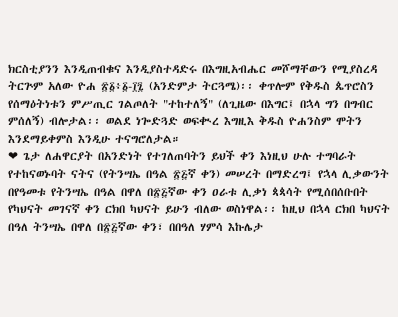ክርስቲያንን እንዲጠብቁና እንዲያስተዳድሩ በእግዚአብሔር መሾማቸውን የሚያስረዳ ትርጕም አለው ዮሐ ፳፩፥፩-፲፯ (አንድምታ ትርጓሜ)፡፡ ቀጥሎም የቅዱስ ጴጥሮስን የሰማዕትነቱን ምሥጢር ገልጦለት "ተከተለኝ" (ለጊዜው በእግር፤ በኋላ ግን በግብር ምሰለኝ) ብሎታል፡፡ ወልደ ነጐድጓድ ወፍቊረ እግዚእ ቅዱስ ዮሐንስም ሞትን እንደማይቀምስ እንዲሁ ተናግሮለታል።
❤ ጌታ ለሐዋርያት በአንድነት የተገለጠባትን ይህች ቀን እነዚህ ሁሉ ተግባራት የተከናወኑባት ናትና (የትንሣኤ በዓል ፳፭ኛ ቀን) መሠረት በማድረግ፤ የኋላ ሊቃውንት በየዓመቱ የትንሣኤ በዓል በዋለ በ፳፭ኛው ቀን ዐራቱ ሊቃነ ጳጳሳት የሚሰበሰቡበት የካህናት መገናኛ ቀን ርክበ ካህናት ይሁን ብለው ወስነዋል፡፡ ከዚህ በኋላ ርክበ ካህናት በዓለ ትንሣኤ በዋለ በ፳፭ኛው ቀን፣ በበዓለ ሃምሳ እኩሌታ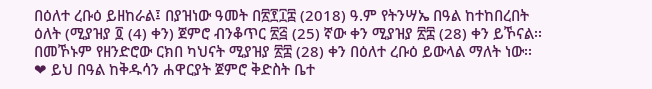በዕለተ ረቡዕ ይዘከራል፤ በያዝነው ዓመት በ፳፻፲፰ (2018) ዓ.ም የትንሣኤ በዓል ከተከበረበት ዕለት (ሚያዝያ ፬ (4) ቀን) ጀምሮ ብንቆጥር ፳፭ (25) ኛው ቀን ሚያዝያ ፳፰ (28) ቀን ይኾናል፡፡ በመኾኑም የዘንድሮው ርክበ ካህናት ሚያዝያ ፳፰ (28) ቀን በዕለተ ረቡዕ ይውላል ማለት ነው፡፡
❤ ይህ በዓል ከቅዱሳን ሐዋርያት ጀምሮ ቅድስት ቤተ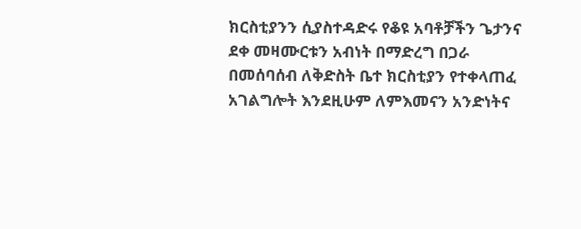ክርስቲያንን ሲያስተዳድሩ የቆዩ አባቶቻችን ጌታንና ደቀ መዛሙርቱን አብነት በማድረግ በጋራ በመሰባሰብ ለቅድስት ቤተ ክርስቲያን የተቀላጠፈ አገልግሎት እንደዚሁም ለምእመናን አንድነትና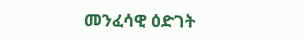መንፈሳዊ ዕድገት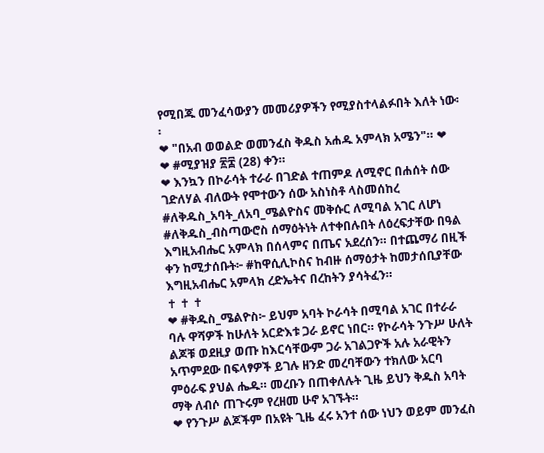የሚበጁ መንፈሳውያን መመሪያዎችን የሚያስተላልፉበት እለት ነው፡፡
❤ "በአብ ወወልድ ወመንፈስ ቅዱስ አሐዱ አምላክ አሜን"። ❤
❤ #ሚያዝያ ፳፰ (28) ቀን።
❤ እንኳን በኮራሳት ተራራ በገድል ተጠምዶ ለሚኖር በሐሰት ሰው ገድለሃል ብለውት የሞተውን ሰው አስነስቶ ላስመሰከረ #ለቅዱስ_አባት_ለአባ_ሜልዮስና መቅሱር ለሚባል አገር ለሆነ #ለቅዱስ_ብስጣውሮስ ሰማዕትነት ለተቀበሉበት ለዕረፍታቸው በዓል እግዚአብሔር አምላክ በሰላምና በጤና አደረሰን። በተጨማሪ በዚች ቀን ከሚታሰቡት፦ #ከዋሲሊኮስና ከብዙ ሰማዕታት ከመታሰቢያቸው እግዚአብሔር አምላክ ረድኤትና በረከትን ያሳትፈን።
✝ ✝ ✝
❤ #ቅዱስ_ሜልዮስ፦ ይህም አባት ኮራሳት በሚባል አገር በተራራ ባሉ ዋሻዎች ከሁለት አርድእቱ ጋራ ይኖር ነበር። የኮራሳት ንጉሥ ሁለት ልጆቹ ወደዚያ ወጡ ከእርሳቸውም ጋራ አገልጋዮች አሉ አራዊትን አጥምደው በፍላፃዎች ይገሉ ዘንድ መረባቸውን ተክለው አርባ ምዕራፍ ያህል ሔዱ። መረቡን በጠቀለሉት ጊዜ ይህን ቅዱስ አባት ማቅ ለብሶ ጠጉሩም የረዘመ ሁኖ አገኙት።
❤ የንጉሥ ልጆችም በአዩት ጊዜ ፈሩ አንተ ሰው ነህን ወይም መንፈስ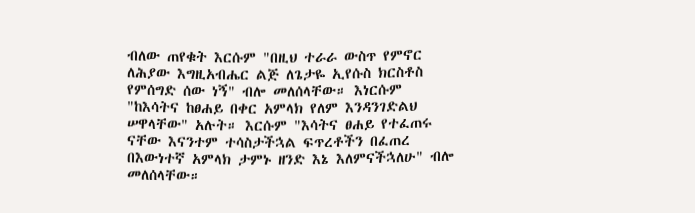ብለው ጠየቁት እርሱም "በዚህ ተራራ ውስጥ የምኖር ለሕያው እግዚአብሔር ልጅ ለጌታዬ ኢየሱስ ክርስቶስ የምሰግድ ሰው ነኝ" ብሎ መለሰላቸው። እነርሱም "ከእሳትና ከፀሐይ በቀር አምላክ የለም እንዳንገድልህ ሠዋላቸው" አሉት። እርሱም "እሳትና ፀሐይ የተፈጠሩ ናቸው እናንተም ተሳስታችኋል ፍጥረቶችን በፈጠረ በእውነተኛ አምላክ ታምኑ ዘንድ እኔ እለምናችኋለሁ" ብሎ መለሰላቸው።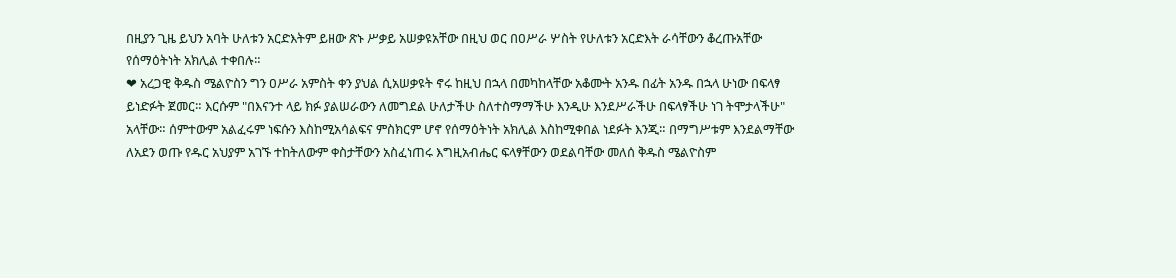በዚያን ጊዜ ይህን አባት ሁለቱን አርድእትም ይዘው ጽኑ ሥቃይ አሠቃዩአቸው በዚህ ወር በዐሥራ ሦስት የሁለቱን አርድእት ራሳቸውን ቆረጡአቸው የሰማዕትነት አክሊል ተቀበሉ።
❤ አረጋዊ ቅዱስ ሜልዮስን ግን ዐሥራ አምስት ቀን ያህል ሲአሠቃዩት ኖሩ ከዚህ በኋላ በመካከላቸው አቆሙት አንዱ በፊት አንዱ በኋላ ሁነው በፍላፃ ይነድፉት ጀመር። እርሱም "በእናንተ ላይ ክፉ ያልሠራውን ለመግደል ሁለታችሁ ስለተስማማችሁ እንዲሁ እንደሥራችሁ በፍላፃችሁ ነገ ትሞታላችሁ" አላቸው። ሰምተውም አልፈሩም ነፍሱን እስከሚአሳልፍና ምስክርም ሆኖ የሰማዕትነት አክሊል እስከሚቀበል ነደፉት እንጂ። በማግሥቱም እንደልማቸው ለአደን ወጡ የዱር አህያም አገኙ ተከትለውም ቀስታቸውን አስፈነጠሩ እግዚአብሔር ፍላፃቸውን ወደልባቸው መለሰ ቅዱስ ሜልዮስም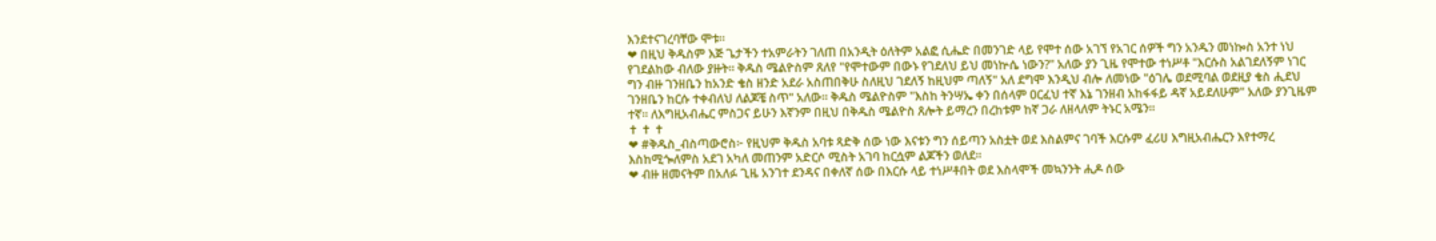እንደተናገረባቸው ሞቱ።
❤ በዚህ ቅዱስም እጅ ጌታችን ተአምራትን ገለጠ በአንዲት ዕለትም አልፎ ሲሔድ በመንገድ ላይ የሞተ ሰው አገኘ የአገር ሰዎች ግን አንዱን መነኰስ አንተ ነህ የገደልከው ብለው ያዙት። ቅዱስ ሜልዮስም ጸለየ "የሞተውም በውኑ የገደለህ ይህ መነኵሴ ነውን?" አለው ያን ጊዜ የሞተው ተነሥቶ "እርሱስ አልገደለኝም ነገር ግን ብዙ ገንዘቤን ከአንድ ቄስ ዘንድ አደራ አስጠበቅሁ ስለዚህ ገደለኝ ከዚህም ጣለኝ" አለ ደግሞ እንዲህ ብሎ ለመነው "ዕገሌ ወደሚባል ወደዚያ ቄስ ሒደህ ገንዘቤን ከርሱ ተቀብለህ ለልጆቼ ስጥ" አለው። ቅዱስ ሜልዮስም "እስከ ትንሣኤ ቀን በሰላም ዐርፈህ ተኛ እኔ ገንዘብ አከፋፋይ ዳኛ አይደለሁም" አለው ያንጊዜም ተኛ። ለእግዚአብሔር ምስጋና ይሁን እኛንም በዚህ በቅዱስ ሜልዮስ ጸሎት ይማረን በረከቱም ከኛ ጋራ ለዘላለም ትኑር አሜን።
✝ ✝ ✝
❤ #ቅዱስ_ብስጣውሮስ፦ የዚህም ቅዱስ አባቱ ጻድቅ ሰው ነው እናቱን ግን ሰይጣን አስቷት ወደ እስልምና ገባች እርሱም ፈሪሀ እግዚአብሔርን እየተማረ እስከሚጐለምስ አደገ አካለ መጠንም አድርሶ ሚስት አገባ ከርሷም ልጆችን ወለደ።
❤ ብዙ ዘመናትም በአለፉ ጊዜ አንገተ ደንዳና በቀለኛ ሰው በእርሱ ላይ ተነሥቶበት ወደ እስላሞች መኳንንት ሒዶ ሰው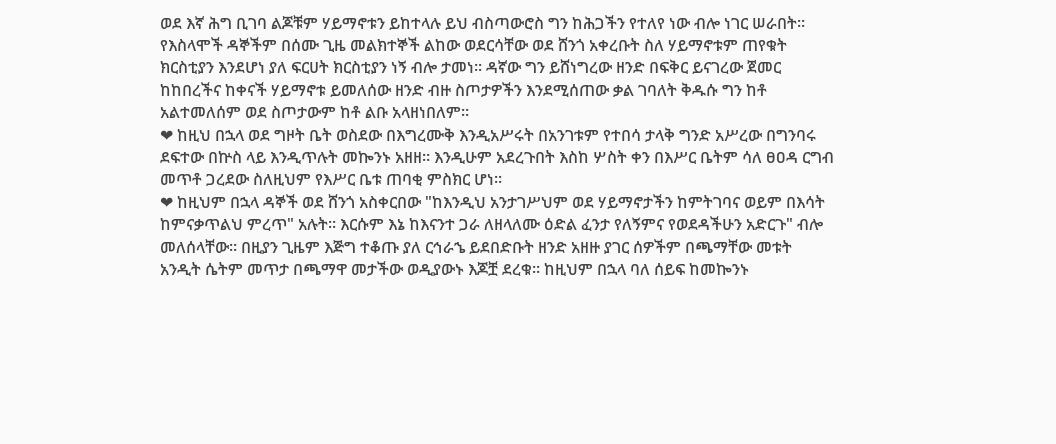ወደ እኛ ሕግ ቢገባ ልጆቹም ሃይማኖቱን ይከተላሉ ይህ ብስጣውሮስ ግን ከሕጋችን የተለየ ነው ብሎ ነገር ሠራበት። የእስላሞች ዳኞችም በሰሙ ጊዜ መልክተኞች ልከው ወደርሳቸው ወደ ሸንጎ አቀረቡት ስለ ሃይማኖቱም ጠየቁት ክርስቲያን እንደሆነ ያለ ፍርሀት ክርስቲያን ነኝ ብሎ ታመነ። ዳኛው ግን ይሸነግረው ዘንድ በፍቅር ይናገረው ጀመር ከከበረችና ከቀናች ሃይማኖቱ ይመለሰው ዘንድ ብዙ ስጦታዎችን እንደሚሰጠው ቃል ገባለት ቅዱሱ ግን ከቶ አልተመለሰም ወደ ስጦታውም ከቶ ልቡ አላዘነበለም።
❤ ከዚህ በኋላ ወደ ግዞት ቤት ወስደው በእግረሙቅ እንዲአሥሩት በአንገቱም የተበሳ ታላቅ ግንድ አሥረው በግንባሩ ደፍተው በኵስ ላይ እንዲጥሉት መኰንኑ አዘዘ። እንዲሁም አደረጉበት እስከ ሦስት ቀን በእሥር ቤትም ሳለ ፀዐዳ ርግብ መጥቶ ጋረደው ስለዚህም የእሥር ቤቱ ጠባቂ ምስክር ሆነ።
❤ ከዚህም በኋላ ዳኞች ወደ ሸንጎ አስቀርበው "ከእንዲህ አንታገሥህም ወደ ሃይማኖታችን ከምትገባና ወይም በእሳት ከምናቃጥልህ ምረጥ" አሉት። እርሱም እኔ ከእናንተ ጋራ ለዘላለሙ ዕድል ፈንታ የለኝምና የወደዳችሁን አድርጉ" ብሎ መለሰላቸው። በዚያን ጊዜም እጅግ ተቆጡ ያለ ርኅራኄ ይደበድቡት ዘንድ አዘዙ ያገር ሰዎችም በጫማቸው መቱት አንዲት ሴትም መጥታ በጫማዋ መታችው ወዲያውኑ እጆቿ ደረቁ። ከዚህም በኋላ ባለ ሰይፍ ከመኰንኑ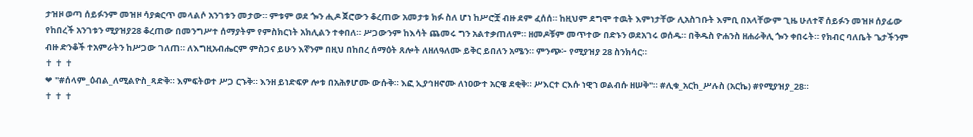ታዝዞ ወጣ ሰይፉንም መዝዞ ሳያቋርጥ መላልሶ አንገቱን መታው። ምቱም ወደ ጐን ሒዶ ጀሮውን ቆረጠው አመታቱ ክፉ ስለ ሆነ ከሥሮቿ ብዙ ደም ፈሰሰ። ከዚህም ደግሞ ተዉት እምነታቸው ሊአስገቡት እምቢ በአላቸውም ጊዜ ሁለተኛ ሰይፉን መዝዞ ሰያፊው የከበረች አንገቱን ሚያዝያ28 ቆረጠው በመንግሥተ ሰማያትም የምስክርነት አክሊልን ተቀበለ። ሥጋውንም ከእሳት ጨመሩ ግን አልተቃጠለም። ዘመዶቹም መጥተው በድኑን ወደአገሩ ወሰዱ። በቅዱስ ዮሐንስ ዘሐራቅሊ ጐን ቀበሩት። የክብር ባለቤት ጌታችንም ብዙ ድንቆች ተአምራትን ከሥጋው ገለጠ። ለእግዚአብሔርም ምስጋና ይሁን እኛንም በዚህ በከበረ ሰማዕት ጸሎት ለዘለዓለሙ ይቅር ይበለን አሜን። ምንጭ፦ የሚያዝያ 28 ስንክሳር።
✝ ✝ ✝
❤ "#ሰላም_ዕብል_ለሚልዮስ_ጻድቅ። እምፍትወተ ሥጋ ርኁቅ። እንዘ ይነድፍዎ ሎቱ በአሕፃሆሙ ውሱቅ። እፎ ኢያኅዘኖሙ ለነዐውተ አርዌ ደቂቅ። ሥእርተ ርእሱ ነዊኀ ወልብሱ ዘሠቅ"። #ሊቁ_አርከ_ሥሉስ (አርኬ) #የሚያዝያ_28።
✝ ✝ ✝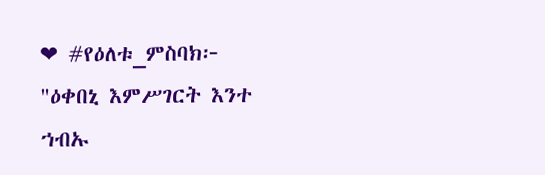❤ #የዕለቱ_ምስባክ፦ "ዕቀበኒ እምሥገርት እንተ ኀብኡ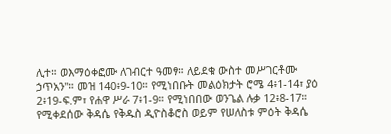ሊተ። ወእማዕቀፎሙ ለገብርተ ዓመፃ። ለይደቁ ውስተ መሥገርቶሙ ኃጥአን"። መዝ 140፥9-10። የሚነበቡት መልዕክታት ሮሜ 4፥1-14፣ ያዕ 2፥19-ፍ.ም፣ የሐዋ ሥራ 7፥1-9። የሚነበበው ወንጌል ሉቃ 12፥8-17። የሚቀደሰው ቅዳሴ የቅዱስ ዲዮስቆሮስ ወይም የሠለስቱ ምዕት ቅዳሴ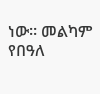ነው። መልካም የበዓለ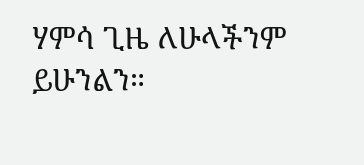ሃምሳ ጊዜ ለሁላችንም ይሁንልን።